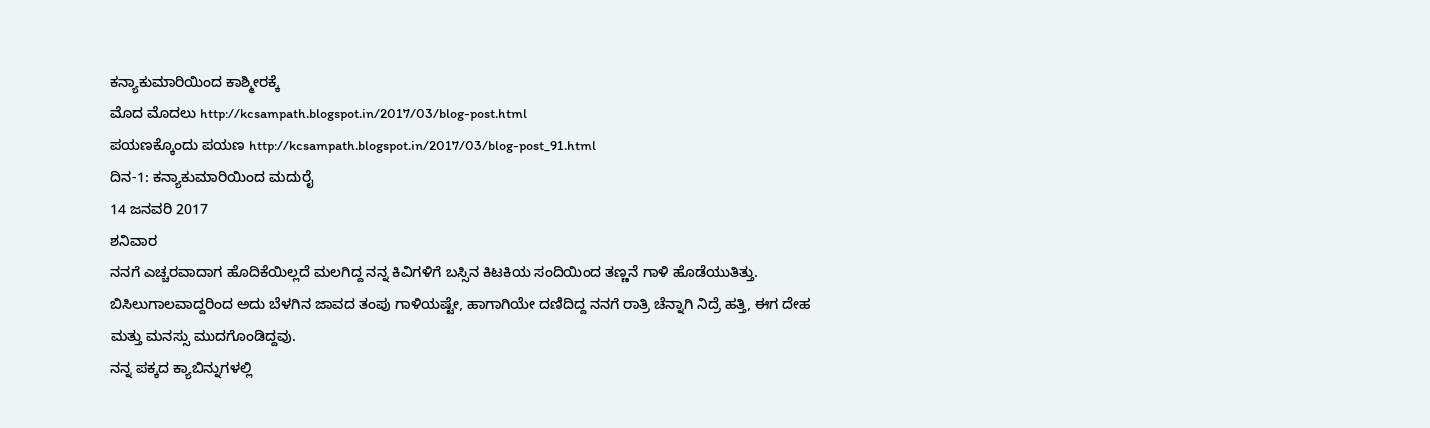ಕನ್ಯಾಕುಮಾರಿಯಿಂದ ಕಾಶ್ಮೀರಕ್ಕೆ
ಮೊದ ಮೊದಲು http://kcsampath.blogspot.in/2017/03/blog-post.html
ಪಯಣಕ್ಕೊಂದು ಪಯಣ http://kcsampath.blogspot.in/2017/03/blog-post_91.html
ದಿನ-1: ಕನ್ಯಾಕುಮಾರಿಯಿಂದ ಮದುರೈ
14 ಜನವರಿ 2017
ಶನಿವಾರ
ನನಗೆ ಎಚ್ಚರವಾದಾಗ ಹೊದಿಕೆಯಿಲ್ಲದೆ ಮಲಗಿದ್ದ ನನ್ನ ಕಿವಿಗಳಿಗೆ ಬಸ್ಸಿನ ಕಿಟಕಿಯ ಸಂದಿಯಿಂದ ತಣ್ಣನೆ ಗಾಳಿ ಹೊಡೆಯುತಿತ್ತು. ಬಿಸಿಲುಗಾಲವಾದ್ದರಿಂದ ಅದು ಬೆಳಗಿನ ಜಾವದ ತಂಪು ಗಾಳಿಯಷ್ಟೇ, ಹಾಗಾಗಿಯೇ ದಣಿದಿದ್ದ ನನಗೆ ರಾತ್ರಿ ಚೆನ್ನಾಗಿ ನಿದ್ರೆ ಹತ್ತಿ, ಈಗ ದೇಹ ಮತ್ತು ಮನಸ್ಸು ಮುದಗೊಂಡಿದ್ದವು.
ನನ್ನ ಪಕ್ಕದ ಕ್ಯಾಬಿನ್ನುಗಳಲ್ಲಿ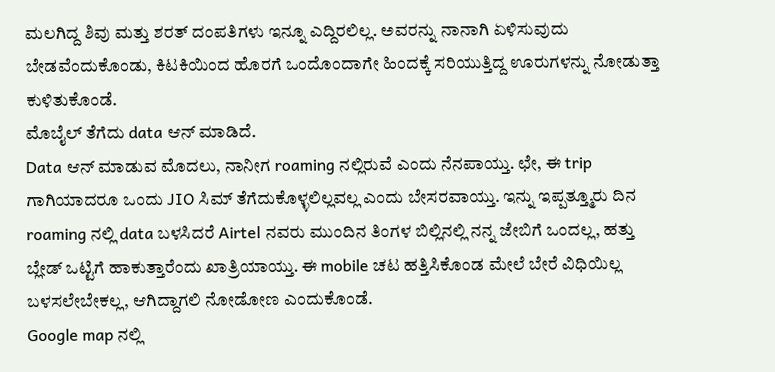ಮಲಗಿದ್ದ ಶಿವು ಮತ್ತು ಶರತ್ ದಂಪತಿಗಳು ಇನ್ನೂ ಎದ್ದಿರಲಿಲ್ಲ. ಅವರನ್ನು ನಾನಾಗಿ ಏಳಿಸುವುದು ಬೇಡವೆಂದುಕೊಂಡು, ಕಿಟಕಿಯಿಂದ ಹೊರಗೆ ಒಂದೊಂದಾಗೇ ಹಿಂದಕ್ಕೆ ಸರಿಯುತ್ತಿದ್ದ ಊರುಗಳನ್ನು ನೋಡುತ್ತಾ ಕುಳಿತುಕೊಂಡೆ.
ಮೊಬೈಲ್ ತೆಗೆದು data ಆನ್ ಮಾಡಿದೆ.
Data ಆನ್ ಮಾಡುವ ಮೊದಲು, ನಾನೀಗ roaming ನಲ್ಲಿರುವೆ ಎಂದು ನೆನಪಾಯ್ತು. ಛೇ, ಈ trip ಗಾಗಿಯಾದರೂ ಒಂದು JIO ಸಿಮ್ ತೆಗೆದುಕೊಳ್ಳಲಿಲ್ಲವಲ್ಲ ಎಂದು ಬೇಸರವಾಯ್ತು. ಇನ್ನು ಇಪ್ಪತ್ತ್ಮೂರು ದಿನ roaming ನಲ್ಲಿ data ಬಳಸಿದರೆ Airtel ನವರು ಮುಂದಿನ ತಿಂಗಳ ಬಿಲ್ಲಿನಲ್ಲಿ ನನ್ನ ಜೇಬಿಗೆ ಒಂದಲ್ಲ, ಹತ್ತು ಬ್ಲೇಡ್ ಒಟ್ಟಿಗೆ ಹಾಕುತ್ತಾರೆಂದು ಖಾತ್ರಿಯಾಯ್ತು. ಈ mobile ಚಟ ಹತ್ತಿಸಿಕೊಂಡ ಮೇಲೆ ಬೇರೆ ವಿಧಿಯಿಲ್ಲ ಬಳಸಲೇಬೇಕಲ್ಲ, ಆಗಿದ್ದಾಗಲಿ ನೋಡೋಣ ಎಂದುಕೊಂಡೆ.
Google map ನಲ್ಲಿ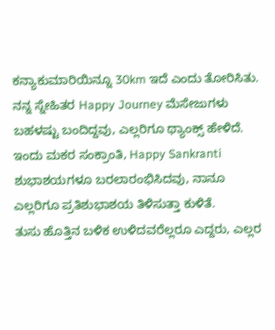ಕನ್ಯಾಕುಮಾರಿಯಿನ್ನೂ 30km ಇದೆ ಎಂದು ತೋರಿಸಿತು. ನನ್ನ ಸ್ನೇಹಿತರ Happy Journey ಮೆಸೇಜುಗಳು ಬಹಳಷ್ಟು ಬಂದಿದ್ದವು, ಎಲ್ಲರಿಗೂ ಥ್ಯಾಂಕ್ಸ್ ಹೇಳಿದೆ.
ಇಂದು ಮಕರ ಸಂಕ್ರಾಂತಿ, Happy Sankranti ಶುಭಾಶಯಗಳೂ ಬರಲಾರಂಭಿಸಿದವು, ನಾನೂ ಎಲ್ಲರಿಗೂ ಪ್ರತಿಶುಭಾಶಯ ತಿಳಿಸುತ್ತಾ ಕುಳಿತೆ.
ತುಸು ಹೊತ್ತಿನ ಬಳಿಕ ಉಳಿದವರೆಲ್ಲರೂ ಎದ್ದರು, ಎಲ್ಲರ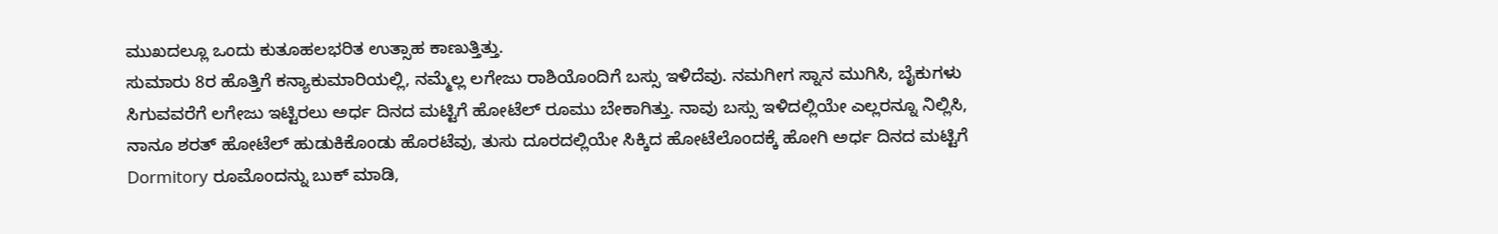ಮುಖದಲ್ಲೂ ಒಂದು ಕುತೂಹಲಭರಿತ ಉತ್ಸಾಹ ಕಾಣುತ್ತಿತ್ತು.
ಸುಮಾರು 8ರ ಹೊತ್ತಿಗೆ ಕನ್ಯಾಕುಮಾರಿಯಲ್ಲಿ, ನಮ್ಮೆಲ್ಲ ಲಗೇಜು ರಾಶಿಯೊಂದಿಗೆ ಬಸ್ಸು ಇಳಿದೆವು. ನಮಗೀಗ ಸ್ನಾನ ಮುಗಿಸಿ, ಬೈಕುಗಳು ಸಿಗುವವರೆಗೆ ಲಗೇಜು ಇಟ್ಟಿರಲು ಅರ್ಧ ದಿನದ ಮಟ್ಟಿಗೆ ಹೋಟೆಲ್ ರೂಮು ಬೇಕಾಗಿತ್ತು. ನಾವು ಬಸ್ಸು ಇಳಿದಲ್ಲಿಯೇ ಎಲ್ಲರನ್ನೂ ನಿಲ್ಲಿಸಿ, ನಾನೂ ಶರತ್ ಹೋಟೆಲ್ ಹುಡುಕಿಕೊಂಡು ಹೊರಟೆವು, ತುಸು ದೂರದಲ್ಲಿಯೇ ಸಿಕ್ಕಿದ ಹೋಟೆಲೊಂದಕ್ಕೆ ಹೋಗಿ ಅರ್ಧ ದಿನದ ಮಟ್ಟಿಗೆ Dormitory ರೂಮೊಂದನ್ನು ಬುಕ್ ಮಾಡಿ,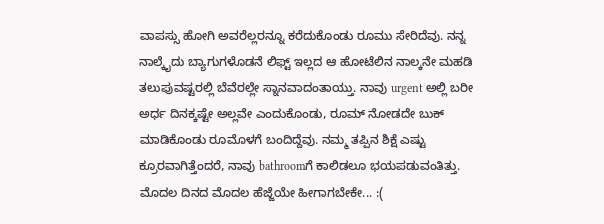ವಾಪಸ್ಸು ಹೋಗಿ ಅವರೆಲ್ಲರನ್ನೂ ಕರೆದುಕೊಂಡು ರೂಮು ಸೇರಿದೆವು. ನನ್ನ ನಾಲ್ಕೈದು ಬ್ಯಾಗುಗಳೊಡನೆ ಲಿಫ್ಟ್ ಇಲ್ಲದ ಆ ಹೋಟೆಲಿನ ನಾಲ್ಕನೇ ಮಹಡಿ ತಲುಪುವಷ್ಟರಲ್ಲಿ ಬೆವೆರಲ್ಲೇ ಸ್ನಾನವಾದಂತಾಯ್ತು. ನಾವು urgent ಅಲ್ಲಿ ಬರೀ ಅರ್ಧ ದಿನಕ್ಕಷ್ಟೇ ಅಲ್ಲವೇ ಎಂದುಕೊಂಡು, ರೂಮ್ ನೋಡದೇ ಬುಕ್ ಮಾಡಿಕೊಂಡು ರೂಮೊಳಗೆ ಬಂದಿದ್ದೆವು. ನಮ್ಮ ತಪ್ಪಿನ ಶಿಕ್ಷೆ ಎಷ್ಟು ಕ್ರೂರವಾಗಿತ್ತೆಂದರೆ, ನಾವು bathroomಗೆ ಕಾಲಿಡಲೂ ಭಯಪಡುವಂತಿತ್ತು.
ಮೊದಲ ದಿನದ ಮೊದಲ ಹೆಜ್ಜೆಯೇ ಹೀಗಾಗಬೇಕೇ... :(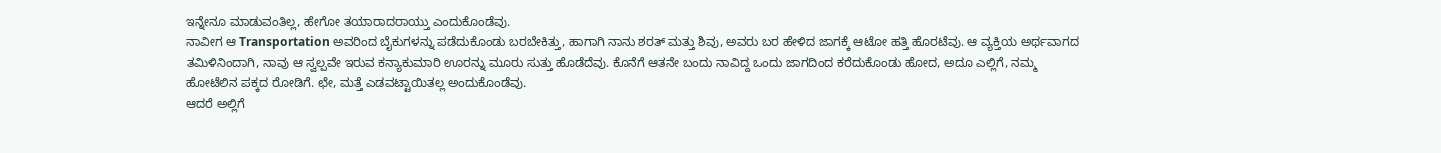ಇನ್ನೇನೂ ಮಾಡುವಂತಿಲ್ಲ, ಹೇಗೋ ತಯಾರಾದರಾಯ್ತು ಎಂದುಕೊಂಡೆವು.
ನಾವೀಗ ಆ Transportation ಅವರಿಂದ ಬೈಕುಗಳನ್ನು ಪಡೆದುಕೊಂಡು ಬರಬೇಕಿತ್ತು, ಹಾಗಾಗಿ ನಾನು ಶರತ್ ಮತ್ತು ಶಿವು, ಅವರು ಬರ ಹೇಳಿದ ಜಾಗಕ್ಕೆ ಆಟೋ ಹತ್ತಿ ಹೊರಟೆವು. ಆ ವ್ಯಕ್ತಿಯ ಅರ್ಥವಾಗದ ತಮಿಳಿನಿಂದಾಗಿ, ನಾವು ಆ ಸ್ವಲ್ಪವೇ ಇರುವ ಕನ್ಯಾಕುಮಾರಿ ಊರನ್ನು ಮೂರು ಸುತ್ತು ಹೊಡೆದೆವು. ಕೊನೆಗೆ ಆತನೇ ಬಂದು ನಾವಿದ್ದ ಒಂದು ಜಾಗದಿಂದ ಕರೆದುಕೊಂಡು ಹೋದ, ಅದೂ ಎಲ್ಲಿಗೆ, ನಮ್ಮ ಹೋಟೆಲಿನ ಪಕ್ಕದ ರೋಡಿಗೆ. ಛೇ, ಮತ್ತೆ ಎಡವಟ್ಟಾಯಿತಲ್ಲ ಅಂದುಕೊಂಡೆವು.
ಆದರೆ ಅಲ್ಲಿಗೆ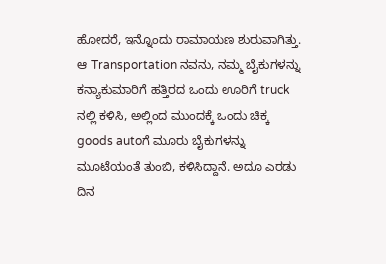ಹೋದರೆ, ಇನ್ನೊಂದು ರಾಮಾಯಣ ಶುರುವಾಗಿತ್ತು. ಆ Transportation ನವನು, ನಮ್ಮ ಬೈಕುಗಳನ್ನು ಕನ್ಯಾಕುಮಾರಿಗೆ ಹತ್ತಿರದ ಒಂದು ಊರಿಗೆ truck ನಲ್ಲಿ ಕಳಿಸಿ, ಅಲ್ಲಿಂದ ಮುಂದಕ್ಕೆ ಒಂದು ಚಿಕ್ಕ goods autoಗೆ ಮೂರು ಬೈಕುಗಳನ್ನು ಮೂಟೆಯಂತೆ ತುಂಬಿ, ಕಳಿಸಿದ್ದಾನೆ. ಅದೂ ಎರಡು ದಿನ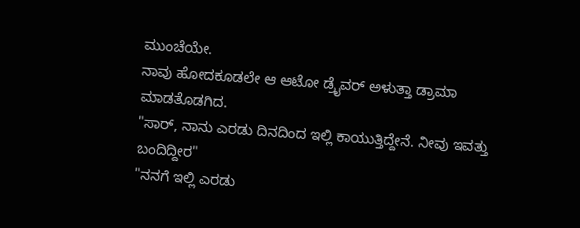ಮುಂಚೆಯೇ.
ನಾವು ಹೋದಕೂಡಲೇ ಆ ಆಟೋ ಡ್ರೈವರ್ ಅಳುತ್ತಾ ಡ್ರಾಮಾ ಮಾಡತೊಡಗಿದ.
"ಸಾರ್, ನಾನು ಎರಡು ದಿನದಿಂದ ಇಲ್ಲಿ ಕಾಯುತ್ತಿದ್ದೇನೆ. ನೀವು ಇವತ್ತು ಬಂದಿದ್ದೀರ"
"ನನಗೆ ಇಲ್ಲಿ ಎರಡು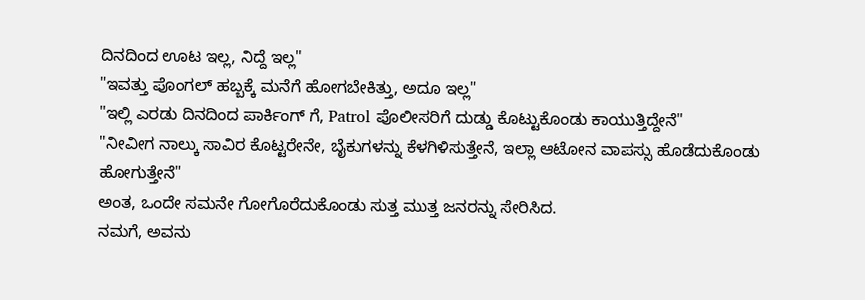ದಿನದಿಂದ ಊಟ ಇಲ್ಲ, ನಿದ್ದೆ ಇಲ್ಲ"
"ಇವತ್ತು ಪೊಂಗಲ್ ಹಬ್ಬಕ್ಕೆ ಮನೆಗೆ ಹೋಗಬೇಕಿತ್ತು, ಅದೂ ಇಲ್ಲ"
"ಇಲ್ಲಿ ಎರಡು ದಿನದಿಂದ ಪಾರ್ಕಿಂಗ್ ಗೆ, Patrol ಪೊಲೀಸರಿಗೆ ದುಡ್ಡು ಕೊಟ್ಟುಕೊಂಡು ಕಾಯುತ್ತಿದ್ದೇನೆ"
"ನೀವೀಗ ನಾಲ್ಕು ಸಾವಿರ ಕೊಟ್ಟರೇನೇ, ಬೈಕುಗಳನ್ನು ಕೆಳಗಿಳಿಸುತ್ತೇನೆ, ಇಲ್ಲಾ ಆಟೋನ ವಾಪಸ್ಸು ಹೊಡೆದುಕೊಂಡು ಹೋಗುತ್ತೇನೆ"
ಅಂತ, ಒಂದೇ ಸಮನೇ ಗೋಗೊರೆದುಕೊಂಡು ಸುತ್ತ ಮುತ್ತ ಜನರನ್ನು ಸೇರಿಸಿದ.
ನಮಗೆ, ಅವನು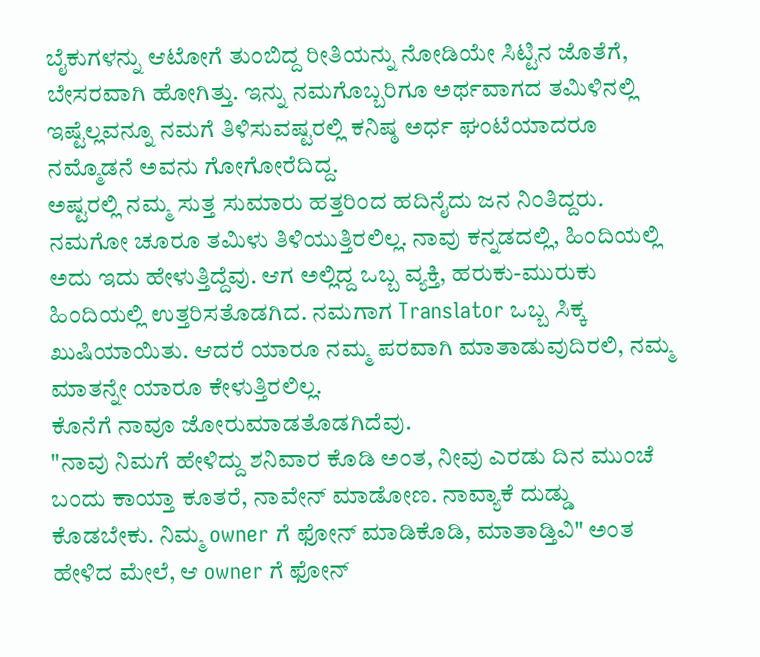ಬೈಕುಗಳನ್ನು ಆಟೋಗೆ ತುಂಬಿದ್ದ ರೀತಿಯನ್ನು ನೋಡಿಯೇ ಸಿಟ್ಟಿನ ಜೊತೆಗೆ, ಬೇಸರವಾಗಿ ಹೋಗಿತ್ತು. ಇನ್ನು ನಮಗೊಬ್ಬರಿಗೂ ಅರ್ಥವಾಗದ ತಮಿಳಿನಲ್ಲಿ ಇಷ್ಟೆಲ್ಲವನ್ನೂ ನಮಗೆ ತಿಳಿಸುವಷ್ಟರಲ್ಲಿ ಕನಿಷ್ಠ ಅರ್ಧ ಘಂಟೆಯಾದರೂ ನಮ್ಮೊಡನೆ ಅವನು ಗೋಗೋರೆದಿದ್ದ.
ಅಷ್ಟರಲ್ಲಿ ನಮ್ಮ ಸುತ್ತ ಸುಮಾರು ಹತ್ತರಿಂದ ಹದಿನೈದು ಜನ ನಿಂತಿದ್ದರು. ನಮಗೋ ಚೂರೂ ತಮಿಳು ತಿಳಿಯುತ್ತಿರಲಿಲ್ಲ. ನಾವು ಕನ್ನಡದಲ್ಲಿ, ಹಿಂದಿಯಲ್ಲಿ ಅದು ಇದು ಹೇಳುತ್ತಿದ್ದೆವು. ಆಗ ಅಲ್ಲಿದ್ದ ಒಬ್ಬ ವ್ಯಕ್ತಿ, ಹರುಕು-ಮುರುಕು ಹಿಂದಿಯಲ್ಲಿ ಉತ್ತರಿಸತೊಡಗಿದ. ನಮಗಾಗ Translator ಒಬ್ಬ ಸಿಕ್ಕ ಖುಷಿಯಾಯಿತು. ಆದರೆ ಯಾರೂ ನಮ್ಮ ಪರವಾಗಿ ಮಾತಾಡುವುದಿರಲಿ, ನಮ್ಮ ಮಾತನ್ನೇ ಯಾರೂ ಕೇಳುತ್ತಿರಲಿಲ್ಲ.
ಕೊನೆಗೆ ನಾವೂ ಜೋರುಮಾಡತೊಡಗಿದೆವು.
"ನಾವು ನಿಮಗೆ ಹೇಳಿದ್ದು ಶನಿವಾರ ಕೊಡಿ ಅಂತ, ನೀವು ಎರಡು ದಿನ ಮುಂಚೆ ಬಂದು ಕಾಯ್ತಾ ಕೂತರೆ, ನಾವೇನ್ ಮಾಡೋಣ. ನಾವ್ಯಾಕೆ ದುಡ್ಡು ಕೊಡಬೇಕು. ನಿಮ್ಮ owner ಗೆ ಫೋನ್ ಮಾಡಿಕೊಡಿ, ಮಾತಾಡ್ತಿವಿ" ಅಂತ ಹೇಳಿದ ಮೇಲೆ, ಆ owner ಗೆ ಫೋನ್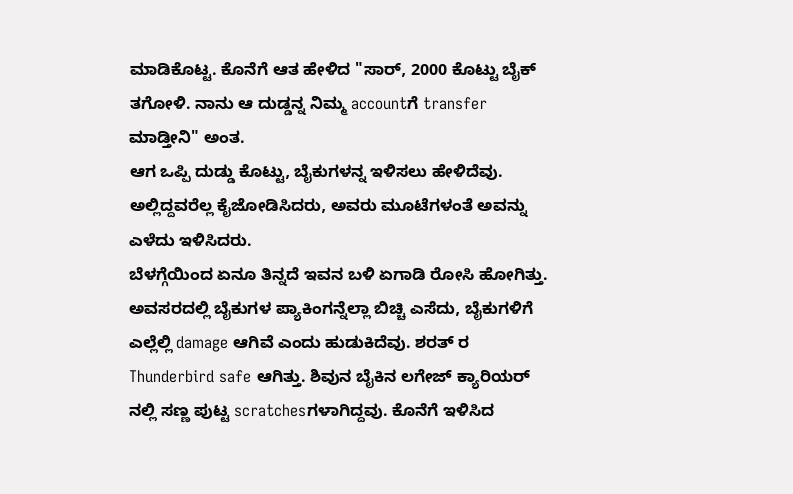ಮಾಡಿಕೊಟ್ಟ. ಕೊನೆಗೆ ಆತ ಹೇಳಿದ "ಸಾರ್, 2000 ಕೊಟ್ಟು ಬೈಕ್ ತಗೋಳಿ. ನಾನು ಆ ದುಡ್ಡನ್ನ ನಿಮ್ಮ accountಗೆ transfer ಮಾಡ್ತೀನಿ" ಅಂತ.
ಆಗ ಒಪ್ಪಿ ದುಡ್ಡು ಕೊಟ್ಟು, ಬೈಕುಗಳನ್ನ ಇಳಿಸಲು ಹೇಳಿದೆವು. ಅಲ್ಲಿದ್ದವರೆಲ್ಲ ಕೈಜೋಡಿಸಿದರು, ಅವರು ಮೂಟೆಗಳಂತೆ ಅವನ್ನು ಎಳೆದು ಇಳಿಸಿದರು.
ಬೆಳಗ್ಗೆಯಿಂದ ಏನೂ ತಿನ್ನದೆ ಇವನ ಬಳಿ ಏಗಾಡಿ ರೋಸಿ ಹೋಗಿತ್ತು. ಅವಸರದಲ್ಲಿ ಬೈಕುಗಳ ಪ್ಯಾಕಿಂಗನ್ನೆಲ್ಲಾ ಬಿಚ್ಚಿ ಎಸೆದು, ಬೈಕುಗಳಿಗೆ ಎಲ್ಲೆಲ್ಲಿ damage ಆಗಿವೆ ಎಂದು ಹುಡುಕಿದೆವು. ಶರತ್ ರ Thunderbird safe ಆಗಿತ್ತು. ಶಿವುನ ಬೈಕಿನ ಲಗೇಜ್ ಕ್ಯಾರಿಯರ್ ನಲ್ಲಿ ಸಣ್ಣ ಪುಟ್ಟ scratchesಗಳಾಗಿದ್ದವು. ಕೊನೆಗೆ ಇಳಿಸಿದ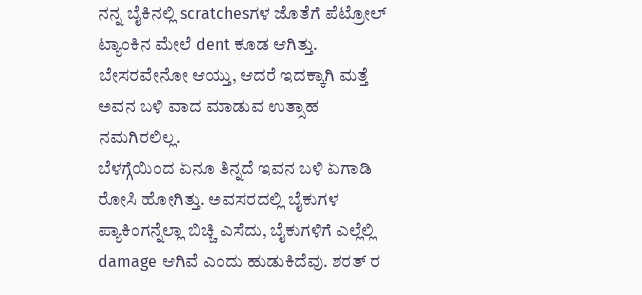ನನ್ನ ಬೈಕಿನಲ್ಲಿ scratchesಗಳ ಜೊತೆಗೆ ಪೆಟ್ರೋಲ್ ಟ್ಯಾಂಕಿನ ಮೇಲೆ dent ಕೂಡ ಆಗಿತ್ತು. ಬೇಸರವೇನೋ ಆಯ್ತು, ಆದರೆ ಇದಕ್ಕಾಗಿ ಮತ್ತೆ ಅವನ ಬಳಿ ವಾದ ಮಾಡುವ ಉತ್ಸಾಹ ನಮಗಿರಲಿಲ್ಲ.
ಬೆಳಗ್ಗೆಯಿಂದ ಏನೂ ತಿನ್ನದೆ ಇವನ ಬಳಿ ಏಗಾಡಿ ರೋಸಿ ಹೋಗಿತ್ತು. ಅವಸರದಲ್ಲಿ ಬೈಕುಗಳ ಪ್ಯಾಕಿಂಗನ್ನೆಲ್ಲಾ ಬಿಚ್ಚಿ ಎಸೆದು, ಬೈಕುಗಳಿಗೆ ಎಲ್ಲೆಲ್ಲಿ damage ಆಗಿವೆ ಎಂದು ಹುಡುಕಿದೆವು. ಶರತ್ ರ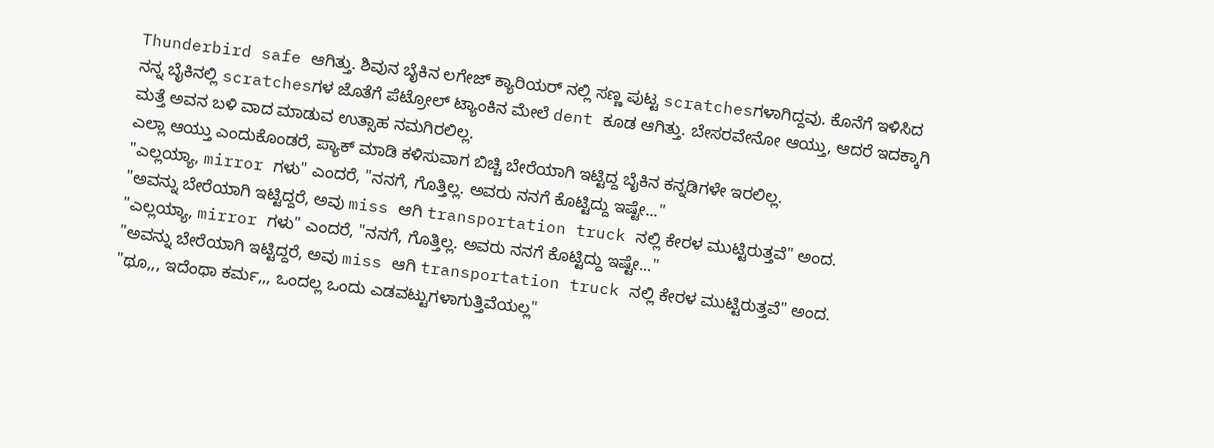Thunderbird safe ಆಗಿತ್ತು. ಶಿವುನ ಬೈಕಿನ ಲಗೇಜ್ ಕ್ಯಾರಿಯರ್ ನಲ್ಲಿ ಸಣ್ಣ ಪುಟ್ಟ scratchesಗಳಾಗಿದ್ದವು. ಕೊನೆಗೆ ಇಳಿಸಿದ ನನ್ನ ಬೈಕಿನಲ್ಲಿ scratchesಗಳ ಜೊತೆಗೆ ಪೆಟ್ರೋಲ್ ಟ್ಯಾಂಕಿನ ಮೇಲೆ dent ಕೂಡ ಆಗಿತ್ತು. ಬೇಸರವೇನೋ ಆಯ್ತು, ಆದರೆ ಇದಕ್ಕಾಗಿ ಮತ್ತೆ ಅವನ ಬಳಿ ವಾದ ಮಾಡುವ ಉತ್ಸಾಹ ನಮಗಿರಲಿಲ್ಲ.
ಎಲ್ಲಾ ಆಯ್ತು ಎಂದುಕೊಂಡರೆ, ಪ್ಯಾಕ್ ಮಾಡಿ ಕಳಿಸುವಾಗ ಬಿಚ್ಚಿ ಬೇರೆಯಾಗಿ ಇಟ್ಟಿದ್ದ ಬೈಕಿನ ಕನ್ನಡಿಗಳೇ ಇರಲಿಲ್ಲ.
"ಎಲ್ಲಯ್ಯಾ, mirror ಗಳು" ಎಂದರೆ, "ನನಗೆ, ಗೊತ್ತಿಲ್ಲ. ಅವರು ನನಗೆ ಕೊಟ್ಟಿದ್ದು ಇಷ್ಟೇ..."
"ಅವನ್ನು ಬೇರೆಯಾಗಿ ಇಟ್ಟಿದ್ದರೆ, ಅವು miss ಆಗಿ transportation truck ನಲ್ಲಿ ಕೇರಳ ಮುಟ್ಟಿರುತ್ತವೆ" ಅಂದ.
"ಎಲ್ಲಯ್ಯಾ, mirror ಗಳು" ಎಂದರೆ, "ನನಗೆ, ಗೊತ್ತಿಲ್ಲ. ಅವರು ನನಗೆ ಕೊಟ್ಟಿದ್ದು ಇಷ್ಟೇ..."
"ಅವನ್ನು ಬೇರೆಯಾಗಿ ಇಟ್ಟಿದ್ದರೆ, ಅವು miss ಆಗಿ transportation truck ನಲ್ಲಿ ಕೇರಳ ಮುಟ್ಟಿರುತ್ತವೆ" ಅಂದ.
"ಥೂ,,, ಇದೆಂಥಾ ಕರ್ಮ,,, ಒಂದಲ್ಲ ಒಂದು ಎಡವಟ್ಟುಗಳಾಗುತ್ತಿವೆಯಲ್ಲ"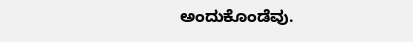ಅಂದುಕೊಂಡೆವು.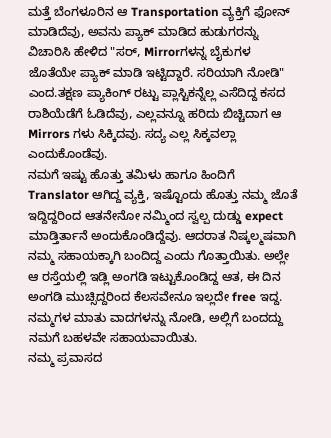ಮತ್ತೆ ಬೆಂಗಳೂರಿನ ಆ Transportation ವ್ಯಕ್ತಿಗೆ ಫೋನ್ ಮಾಡಿದೆವು, ಅವನು ಪ್ಯಾಕ್ ಮಾಡಿದ ಹುಡುಗರನ್ನು ವಿಚಾರಿಸಿ ಹೇಳಿದ "ಸರ್, Mirrorಗಳನ್ನ ಬೈಕುಗಳ ಜೊತೆಯೇ ಪ್ಯಾಕ್ ಮಾಡಿ ಇಟ್ಟಿದ್ದಾರೆ. ಸರಿಯಾಗಿ ನೋಡಿ" ಎಂದ.ತಕ್ಷಣ ಪ್ಯಾಕಿಂಗ್ ರಟ್ಟು ಪ್ಲಾಸ್ಟಿಕನ್ನೆಲ್ಲ ಎಸೆದಿದ್ದ ಕಸದ ರಾಶಿಯೆಡೆಗೆ ಓಡಿದೆವು, ಎಲ್ಲವನ್ನೂ ಹರಿದು ಬಿಚ್ಚಿದಾಗ ಆ Mirrors ಗಳು ಸಿಕ್ಕಿದವು. ಸದ್ಯ ಎಲ್ಲ ಸಿಕ್ಕವಲ್ಲಾ ಎಂದುಕೊಂಡೆವು.
ನಮಗೆ ಇಷ್ಟು ಹೊತ್ತು ತಮಿಳು ಹಾಗೂ ಹಿಂದಿಗೆ Translator ಆಗಿದ್ದ ವ್ಯಕ್ತಿ, ಇಷ್ಟೊಂದು ಹೊತ್ತು ನಮ್ಮ ಜೊತೆ ಇದ್ದಿದ್ದರಿಂದ ಆತನೇನೋ ನಮ್ಮಿಂದ ಸ್ವಲ್ಪ ದುಡ್ಡು expect ಮಾಡ್ತಿರ್ತಾನೆ ಅಂದುಕೊಂಡಿದ್ದೆವು. ಆದರಾತ ನಿಷ್ಕಲ್ಮಷವಾಗಿ ನಮ್ಮ ಸಹಾಯಕ್ಕಾಗಿ ಬಂದಿದ್ದ ಎಂದು ಗೊತ್ತಾಯಿತು. ಅಲ್ಲೇ ಆ ರಸ್ತೆಯಲ್ಲಿ ಇಡ್ಲಿ ಅಂಗಡಿ ಇಟ್ಟುಕೊಂಡಿದ್ದ ಆತ, ಈ ದಿನ ಅಂಗಡಿ ಮುಚ್ಸಿದ್ದರಿಂದ ಕೆಲಸವೇನೂ ಇಲ್ಲದೇ free ಇದ್ದ. ನಮ್ಮಗಳ ಮಾತು ವಾದಗಳನ್ನು ನೋಡಿ, ಅಲ್ಲಿಗೆ ಬಂದದ್ದು ನಮಗೆ ಬಹಳವೇ ಸಹಾಯವಾಯಿತು.
ನಮ್ಮ ಪ್ರವಾಸದ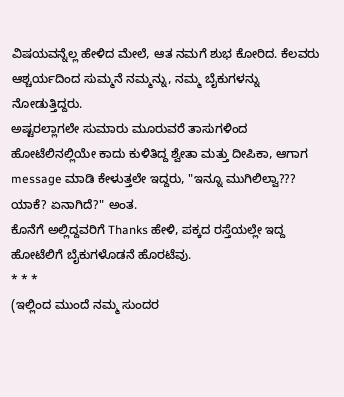ವಿಷಯವನ್ನೆಲ್ಲ ಹೇಳಿದ ಮೇಲೆ, ಆತ ನಮಗೆ ಶುಭ ಕೋರಿದ. ಕೆಲವರು ಆಶ್ಚರ್ಯದಿಂದ ಸುಮ್ಮನೆ ನಮ್ಮನ್ನು, ನಮ್ಮ ಬೈಕುಗಳನ್ನು ನೋಡುತ್ತಿದ್ದರು.
ಅಷ್ಟರಲ್ಲಾಗಲೇ ಸುಮಾರು ಮೂರುವರೆ ತಾಸುಗಳಿಂದ ಹೋಟೆಲಿನಲ್ಲಿಯೇ ಕಾದು ಕುಳಿತಿದ್ದ ಶ್ವೇತಾ ಮತ್ತು ದೀಪಿಕಾ, ಆಗಾಗ message ಮಾಡಿ ಕೇಳುತ್ತಲೇ ಇದ್ದರು, "ಇನ್ನೂ ಮುಗಿಲಿಲ್ವಾ??? ಯಾಕೆ? ಏನಾಗಿದೆ?" ಅಂತ.
ಕೊನೆಗೆ ಅಲ್ಲಿದ್ದವರಿಗೆ Thanks ಹೇಳಿ, ಪಕ್ಕದ ರಸ್ತೆಯಲ್ಲೇ ಇದ್ದ ಹೋಟೆಲಿಗೆ ಬೈಕುಗಳೊಡನೆ ಹೊರಟೆವು.
* * *
(ಇಲ್ಲಿಂದ ಮುಂದೆ ನಮ್ಮ ಸುಂದರ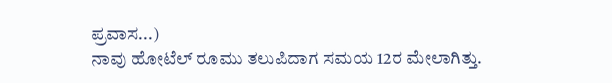ಪ್ರವಾಸ...)
ನಾವು ಹೋಟೆಲ್ ರೂಮು ತಲುಪಿದಾಗ ಸಮಯ 12ರ ಮೇಲಾಗಿತ್ತು.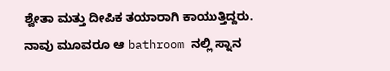ಶ್ವೇತಾ ಮತ್ತು ದೀಪಿಕ ತಯಾರಾಗಿ ಕಾಯುತ್ತಿದ್ದರು.
ನಾವು ಮೂವರೂ ಆ bathroom ನಲ್ಲಿ ಸ್ನಾನ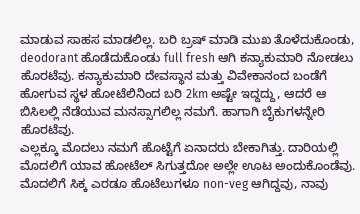ಮಾಡುವ ಸಾಹಸ ಮಾಡಲಿಲ್ಲ. ಬರಿ ಬ್ರಷ್ ಮಾಡಿ ಮುಖ ತೊಳೆದುಕೊಂಡು, deodorant ಹೊಡೆದುಕೊಂಡು full fresh ಆಗಿ ಕನ್ಯಾಕುಮಾರಿ ನೋಡಲು ಹೊರಟೆವು. ಕನ್ಯಾಕುಮಾರಿ ದೇವಸ್ಥಾನ ಮತ್ತು ವಿವೇಕಾನಂದ ಬಂಡೆಗೆ ಹೋಗುವ ಸ್ಥಳ ಹೋಟೆಲಿನಿಂದ ಬರಿ 2km ಅಷ್ಟೇ ಇದ್ದದ್ದು, ಆದರೆ ಆ ಬಿಸಿಲಲ್ಲಿ ನೆಡೆಯುವ ಮನಸ್ಸಾಗಲಿಲ್ಲ ನಮಗೆ. ಹಾಗಾಗಿ ಬೈಕುಗಳನ್ನೇರಿ ಹೊರಟೆವು.
ಎಲ್ಲಕ್ಕೂ ಮೊದಲು ನಮಗೆ ಹೊಟ್ಟೆಗೆ ಏನಾದರು ಬೇಕಾಗಿತ್ತು. ದಾರಿಯಲ್ಲಿ ಮೊದಲಿಗೆ ಯಾವ ಹೋಟೆಲ್ ಸಿಗುತ್ತದೋ ಅಲ್ಲೇ ಊಟ ಅಂದುಕೊಂಡೆವು. ಮೊದಲಿಗೆ ಸಿಕ್ಕ ಎರಡೂ ಹೊಟೆಲುಗಳೂ non-veg ಆಗಿದ್ದವು, ನಾವು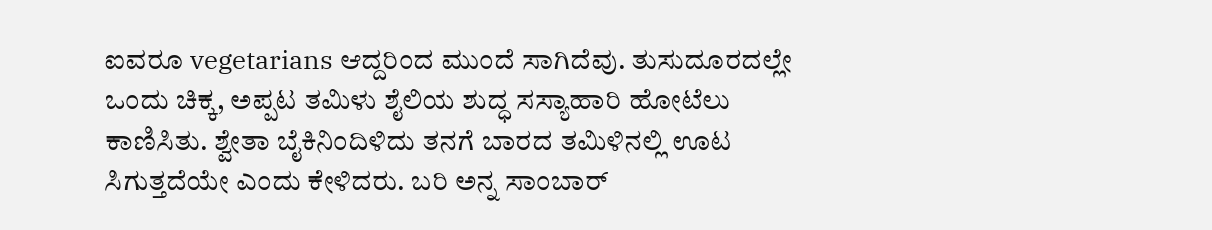ಐವರೂ vegetarians ಆದ್ದರಿಂದ ಮುಂದೆ ಸಾಗಿದೆವು. ತುಸುದೂರದಲ್ಲೇ ಒಂದು ಚಿಕ್ಕ, ಅಪ್ಪಟ ತಮಿಳು ಶೈಲಿಯ ಶುದ್ಧ ಸಸ್ಯಾಹಾರಿ ಹೋಟೆಲು ಕಾಣಿಸಿತು. ಶ್ವೇತಾ ಬೈಕಿನಿಂದಿಳಿದು ತನಗೆ ಬಾರದ ತಮಿಳಿನಲ್ಲಿ ಊಟ ಸಿಗುತ್ತದೆಯೇ ಎಂದು ಕೇಳಿದರು. ಬರಿ ಅನ್ನ ಸಾಂಬಾರ್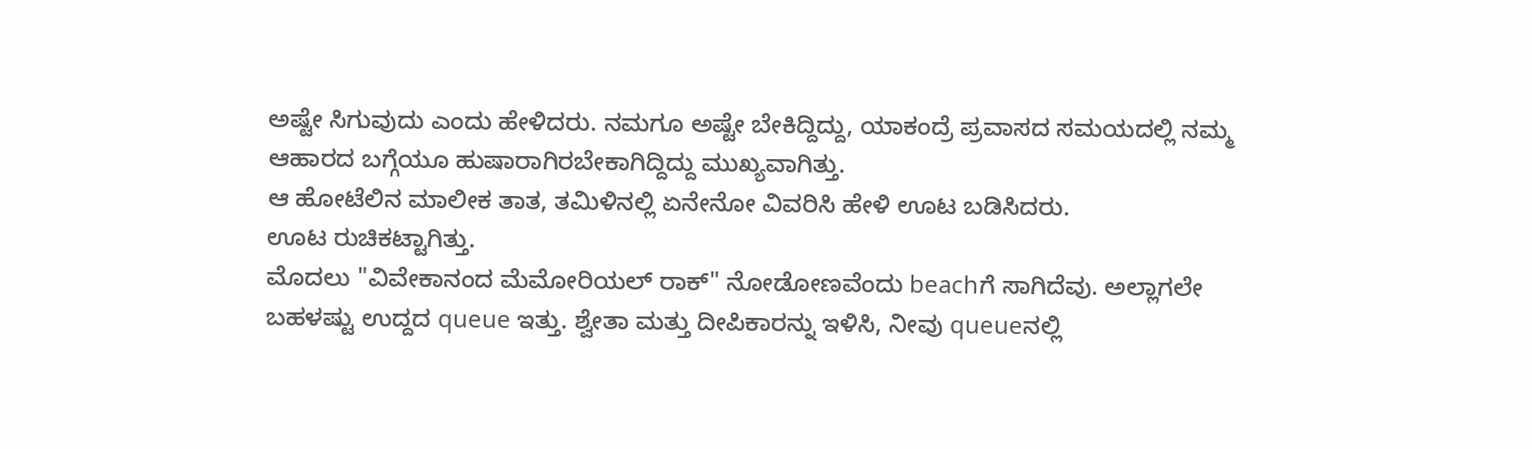ಅಷ್ಟೇ ಸಿಗುವುದು ಎಂದು ಹೇಳಿದರು. ನಮಗೂ ಅಷ್ಟೇ ಬೇಕಿದ್ದಿದ್ದು, ಯಾಕಂದ್ರೆ ಪ್ರವಾಸದ ಸಮಯದಲ್ಲಿ ನಮ್ಮ ಆಹಾರದ ಬಗ್ಗೆಯೂ ಹುಷಾರಾಗಿರಬೇಕಾಗಿದ್ದಿದ್ದು ಮುಖ್ಯವಾಗಿತ್ತು.
ಆ ಹೋಟೆಲಿನ ಮಾಲೀಕ ತಾತ, ತಮಿಳಿನಲ್ಲಿ ಏನೇನೋ ವಿವರಿಸಿ ಹೇಳಿ ಊಟ ಬಡಿಸಿದರು.
ಊಟ ರುಚಿಕಟ್ಟಾಗಿತ್ತು.
ಮೊದಲು "ವಿವೇಕಾನಂದ ಮೆಮೋರಿಯಲ್ ರಾಕ್" ನೋಡೋಣವೆಂದು beachಗೆ ಸಾಗಿದೆವು. ಅಲ್ಲಾಗಲೇ ಬಹಳಷ್ಟು ಉದ್ದದ queue ಇತ್ತು. ಶ್ವೇತಾ ಮತ್ತು ದೀಪಿಕಾರನ್ನು ಇಳಿಸಿ, ನೀವು queueನಲ್ಲಿ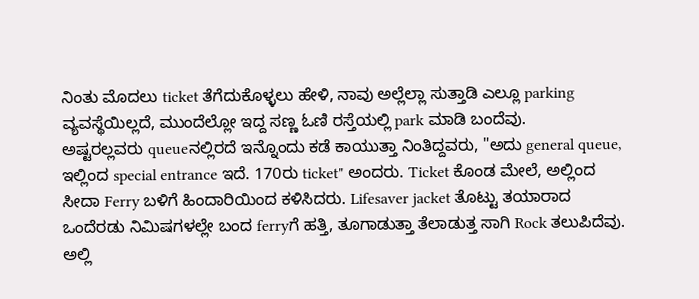ನಿಂತು ಮೊದಲು ticket ತೆಗೆದುಕೊಳ್ಳಲು ಹೇಳಿ, ನಾವು ಅಲ್ಲೆಲ್ಲಾ ಸುತ್ತಾಡಿ ಎಲ್ಲೂ parking ವ್ಯವಸ್ಥೆಯಿಲ್ಲದೆ, ಮುಂದೆಲ್ಲೋ ಇದ್ದ ಸಣ್ಣ ಓಣಿ ರಸ್ತೆಯಲ್ಲಿ park ಮಾಡಿ ಬಂದೆವು.
ಅಷ್ಟರಲ್ಲವರು queueನಲ್ಲಿರದೆ ಇನ್ನೊಂದು ಕಡೆ ಕಾಯುತ್ತಾ ನಿಂತಿದ್ದವರು, "ಅದು general queue, ಇಲ್ಲಿಂದ special entrance ಇದೆ. 170ರು ticket" ಅಂದರು. Ticket ಕೊಂಡ ಮೇಲೆ, ಅಲ್ಲಿಂದ ಸೀದಾ Ferry ಬಳಿಗೆ ಹಿಂದಾರಿಯಿಂದ ಕಳಿಸಿದರು. Lifesaver jacket ತೊಟ್ಟು ತಯಾರಾದ ಒಂದೆರಡು ನಿಮಿಷಗಳಲ್ಲೇ ಬಂದ ferryಗೆ ಹತ್ತಿ, ತೂಗಾಡುತ್ತಾ ತೆಲಾಡುತ್ತ ಸಾಗಿ Rock ತಲುಪಿದೆವು. ಅಲ್ಲಿ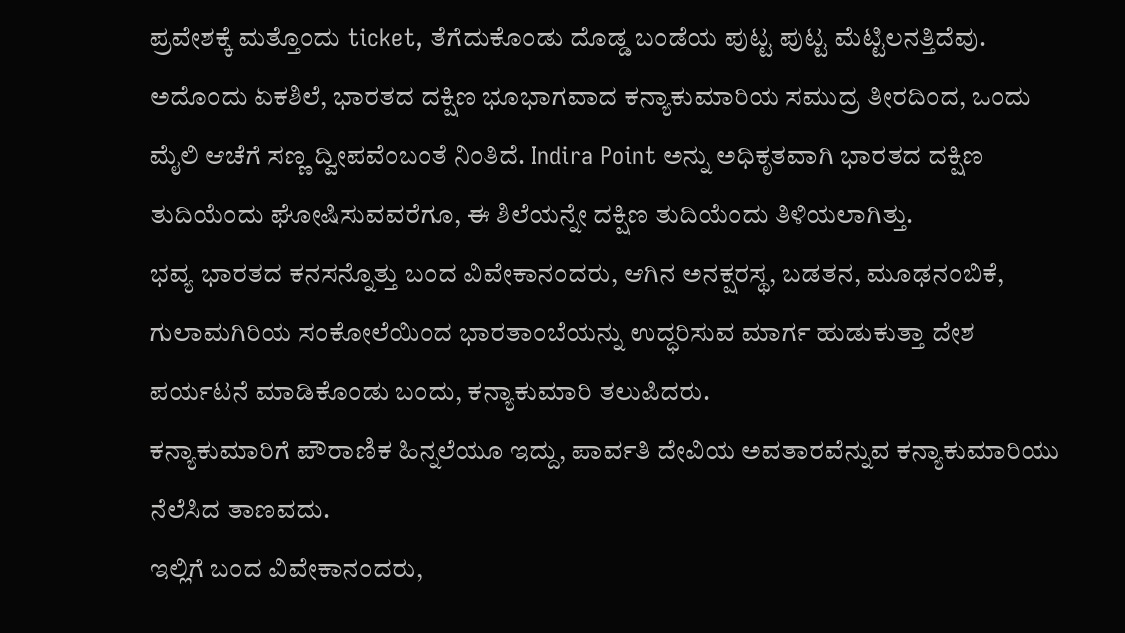ಪ್ರವೇಶಕ್ಕೆ ಮತ್ತೊಂದು ticket, ತೆಗೆದುಕೊಂಡು ದೊಡ್ಡ ಬಂಡೆಯ ಪುಟ್ಟ ಪುಟ್ಟ ಮೆಟ್ಟಿಲನತ್ತಿದೆವು.
ಅದೊಂದು ಏಕಶಿಲೆ, ಭಾರತದ ದಕ್ಷಿಣ ಭೂಭಾಗವಾದ ಕನ್ಯಾಕುಮಾರಿಯ ಸಮುದ್ರ ತೀರದಿಂದ, ಒಂದು ಮೈಲಿ ಆಚೆಗೆ ಸಣ್ಣ ದ್ವೀಪವೆಂಬಂತೆ ನಿಂತಿದೆ. Indira Point ಅನ್ನು ಅಧಿಕೃತವಾಗಿ ಭಾರತದ ದಕ್ಷಿಣ ತುದಿಯೆಂದು ಘೋಷಿಸುವವರೆಗೂ, ಈ ಶಿಲೆಯನ್ನೇ ದಕ್ಷಿಣ ತುದಿಯೆಂದು ತಿಳಿಯಲಾಗಿತ್ತು.
ಭವ್ಯ ಭಾರತದ ಕನಸನ್ನೊತ್ತು ಬಂದ ವಿವೇಕಾನಂದರು, ಆಗಿನ ಅನಕ್ಷರಸ್ಥ, ಬಡತನ, ಮೂಢನಂಬಿಕೆ, ಗುಲಾಮಗಿರಿಯ ಸಂಕೋಲೆಯಿಂದ ಭಾರತಾಂಬೆಯನ್ನು ಉದ್ಧರಿಸುವ ಮಾರ್ಗ ಹುಡುಕುತ್ತಾ ದೇಶ ಪರ್ಯಟನೆ ಮಾಡಿಕೊಂಡು ಬಂದು, ಕನ್ಯಾಕುಮಾರಿ ತಲುಪಿದರು.
ಕನ್ಯಾಕುಮಾರಿಗೆ ಪೌರಾಣಿಕ ಹಿನ್ನಲೆಯೂ ಇದ್ದು, ಪಾರ್ವತಿ ದೇವಿಯ ಅವತಾರವೆನ್ನುವ ಕನ್ಯಾಕುಮಾರಿಯು ನೆಲೆಸಿದ ತಾಣವದು.
ಇಲ್ಲಿಗೆ ಬಂದ ವಿವೇಕಾನಂದರು,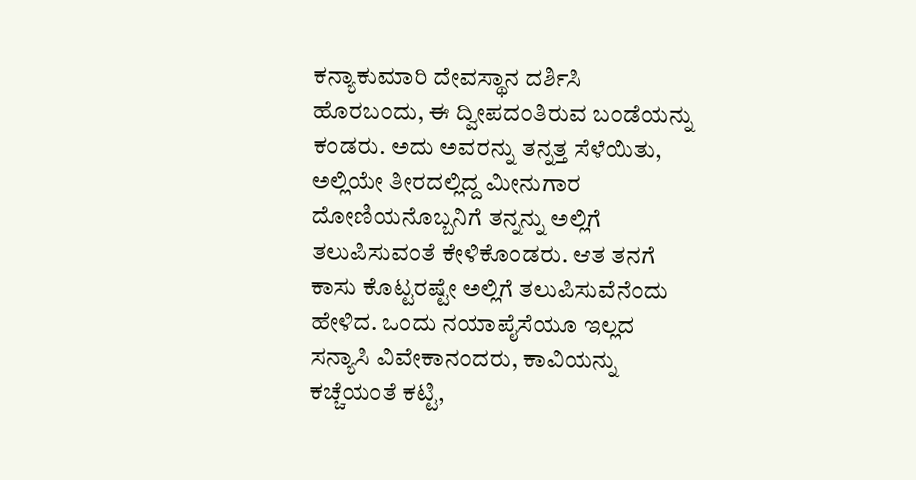ಕನ್ಯಾಕುಮಾರಿ ದೇವಸ್ಥಾನ ದರ್ಶಿಸಿ ಹೊರಬಂದು, ಈ ದ್ವೀಪದಂತಿರುವ ಬಂಡೆಯನ್ನು ಕಂಡರು. ಅದು ಅವರನ್ನು ತನ್ನತ್ತ ಸೆಳೆಯಿತು, ಅಲ್ಲಿಯೇ ತೀರದಲ್ಲಿದ್ದ ಮೀನುಗಾರ ದೋಣಿಯನೊಬ್ಬನಿಗೆ ತನ್ನನ್ನು ಅಲ್ಲಿಗೆ ತಲುಪಿಸುವಂತೆ ಕೇಳಿಕೊಂಡರು. ಆತ ತನಗೆ ಕಾಸು ಕೊಟ್ಟರಷ್ಟೇ ಅಲ್ಲಿಗೆ ತಲುಪಿಸುವೆನೆಂದು ಹೇಳಿದ. ಒಂದು ನಯಾಪೈಸೆಯೂ ಇಲ್ಲದ ಸನ್ಯಾಸಿ ವಿವೇಕಾನಂದರು, ಕಾವಿಯನ್ನು ಕಚ್ಚೆಯಂತೆ ಕಟ್ಟಿ,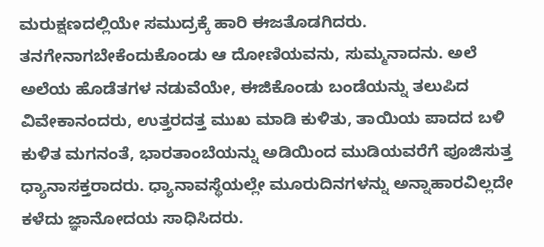ಮರುಕ್ಷಣದಲ್ಲಿಯೇ ಸಮುದ್ರಕ್ಕೆ ಹಾರಿ ಈಜತೊಡಗಿದರು. ತನಗೇನಾಗಬೇಕೆಂದುಕೊಂಡು ಆ ದೋಣಿಯವನು, ಸುಮ್ಮನಾದನು. ಅಲೆ ಅಲೆಯ ಹೊಡೆತಗಳ ನಡುವೆಯೇ, ಈಜಿಕೊಂಡು ಬಂಡೆಯನ್ನು ತಲುಪಿದ ವಿವೇಕಾನಂದರು, ಉತ್ತರದತ್ತ ಮುಖ ಮಾಡಿ ಕುಳಿತು, ತಾಯಿಯ ಪಾದದ ಬಳಿ ಕುಳಿತ ಮಗನಂತೆ, ಭಾರತಾಂಬೆಯನ್ನು ಅಡಿಯಿಂದ ಮುಡಿಯವರೆಗೆ ಪೂಜಿಸುತ್ತ ಧ್ಯಾನಾಸಕ್ತರಾದರು. ಧ್ಯಾನಾವಸ್ಥೆಯಲ್ಲೇ ಮೂರುದಿನಗಳನ್ನು ಅನ್ನಾಹಾರವಿಲ್ಲದೇ ಕಳೆದು ಜ್ಞಾನೋದಯ ಸಾಧಿಸಿದರು.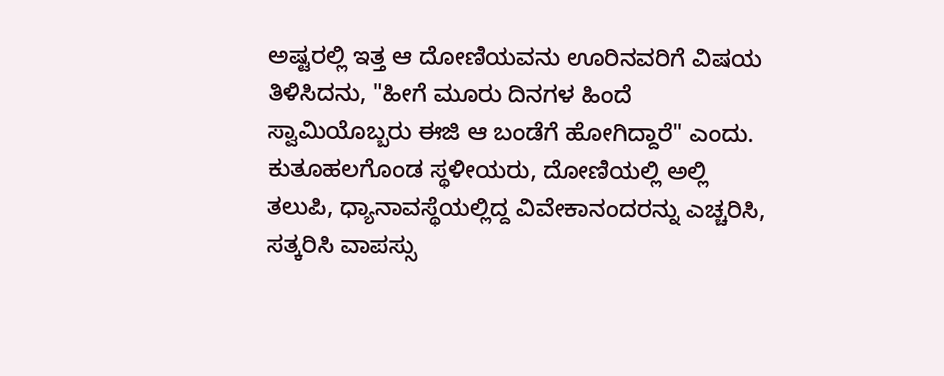ಅಷ್ಟರಲ್ಲಿ ಇತ್ತ ಆ ದೋಣಿಯವನು ಊರಿನವರಿಗೆ ವಿಷಯ ತಿಳಿಸಿದನು, "ಹೀಗೆ ಮೂರು ದಿನಗಳ ಹಿಂದೆ ಸ್ವಾಮಿಯೊಬ್ಬರು ಈಜಿ ಆ ಬಂಡೆಗೆ ಹೋಗಿದ್ದಾರೆ" ಎಂದು. ಕುತೂಹಲಗೊಂಡ ಸ್ಥಳೀಯರು, ದೋಣಿಯಲ್ಲಿ ಅಲ್ಲಿ ತಲುಪಿ, ಧ್ಯಾನಾವಸ್ಥೆಯಲ್ಲಿದ್ದ ವಿವೇಕಾನಂದರನ್ನು ಎಚ್ಚರಿಸಿ, ಸತ್ಕರಿಸಿ ವಾಪಸ್ಸು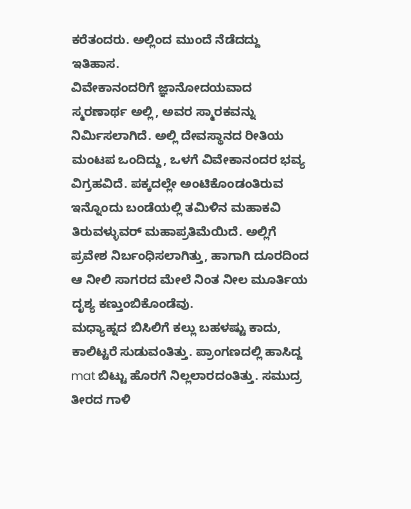ಕರೆತಂದರು. ಅಲ್ಲಿಂದ ಮುಂದೆ ನೆಡೆದದ್ದು ಇತಿಹಾಸ.
ವಿವೇಕಾನಂದರಿಗೆ ಜ್ಞಾನೋದಯವಾದ ಸ್ಮರಣಾರ್ಥ ಅಲ್ಲಿ, ಅವರ ಸ್ಮಾರಕವನ್ನು ನಿರ್ಮಿಸಲಾಗಿದೆ. ಅಲ್ಲಿ ದೇವಸ್ಥಾನದ ರೀತಿಯ ಮಂಟಪ ಒಂದಿದ್ದು, ಒಳಗೆ ವಿವೇಕಾನಂದರ ಭವ್ಯ ವಿಗ್ರಹವಿದೆ. ಪಕ್ಕದಲ್ಲೇ ಅಂಟಿಕೊಂಡಂತಿರುವ ಇನ್ನೊಂದು ಬಂಡೆಯಲ್ಲಿ ತಮಿಳಿನ ಮಹಾಕವಿ ತಿರುವಳ್ಳುವರ್ ಮಹಾಪ್ರತಿಮೆಯಿದೆ. ಅಲ್ಲಿಗೆ ಪ್ರವೇಶ ನಿರ್ಬಂಧಿಸಲಾಗಿತ್ತು, ಹಾಗಾಗಿ ದೂರದಿಂದ ಆ ನೀಲಿ ಸಾಗರದ ಮೇಲೆ ನಿಂತ ನೀಲ ಮೂರ್ತಿಯ ದೃಶ್ಯ ಕಣ್ತುಂಬಿಕೊಂಡೆವು.
ಮಧ್ಯಾಹ್ನದ ಬಿಸಿಲಿಗೆ ಕಲ್ಲು ಬಹಳಷ್ಟು ಕಾದು, ಕಾಲಿಟ್ಟರೆ ಸುಡುವಂತಿತ್ತು. ಪ್ರಾಂಗಣದಲ್ಲಿ ಹಾಸಿದ್ದ mat ಬಿಟ್ಟು ಹೊರಗೆ ನಿಲ್ಲಲಾರದಂತಿತ್ತು. ಸಮುದ್ರ ತೀರದ ಗಾಳಿ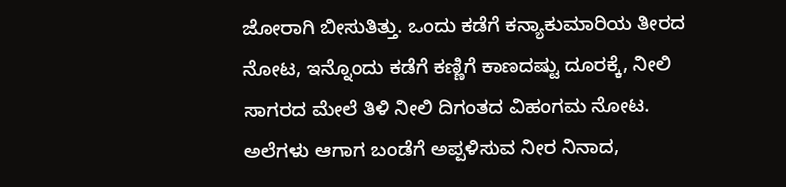ಜೋರಾಗಿ ಬೀಸುತಿತ್ತು. ಒಂದು ಕಡೆಗೆ ಕನ್ಯಾಕುಮಾರಿಯ ತೀರದ ನೋಟ, ಇನ್ನೊಂದು ಕಡೆಗೆ ಕಣ್ಣಿಗೆ ಕಾಣದಷ್ಟು ದೂರಕ್ಕೆ, ನೀಲಿ ಸಾಗರದ ಮೇಲೆ ತಿಳಿ ನೀಲಿ ದಿಗಂತದ ವಿಹಂಗಮ ನೋಟ. ಅಲೆಗಳು ಆಗಾಗ ಬಂಡೆಗೆ ಅಪ್ಪಳಿಸುವ ನೀರ ನಿನಾದ,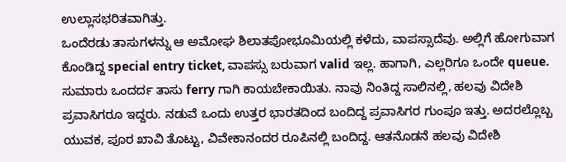ಉಲ್ಲಾಸಭರಿತವಾಗಿತ್ತು.
ಒಂದೆರಡು ತಾಸುಗಳನ್ನು ಆ ಅಮೋಘ ಶಿಲಾತಪೋಭೂಮಿಯಲ್ಲಿ ಕಳೆದು, ವಾಪಸ್ಸಾದೆವು. ಅಲ್ಲಿಗೆ ಹೋಗುವಾಗ ಕೊಂಡಿದ್ದ special entry ticket, ವಾಪಸ್ಸು ಬರುವಾಗ valid ಇಲ್ಲ. ಹಾಗಾಗಿ, ಎಲ್ಲರಿಗೂ ಒಂದೇ queue. ಸುಮಾರು ಒಂದರ್ದ ತಾಸು ferry ಗಾಗಿ ಕಾಯಬೇಕಾಯಿತು. ನಾವು ನಿಂತಿದ್ದ ಸಾಲಿನಲ್ಲಿ, ಹಲವು ವಿದೇಶಿ ಪ್ರವಾಸಿಗರೂ ಇದ್ದರು. ನಡುವೆ ಒಂದು ಉತ್ತರ ಭಾರತದಿಂದ ಬಂದಿದ್ದ ಪ್ರವಾಸಿಗರ ಗುಂಪೂ ಇತ್ತು. ಅದರಲ್ಲೊಬ್ಬ ಯುವಕ, ಪೂರ ಖಾವಿ ತೊಟ್ಟು, ವಿವೇಕಾನಂದರ ರೂಪಿನಲ್ಲಿ ಬಂದಿದ್ದ. ಆತನೊಡನೆ ಹಲವು ವಿದೇಶಿ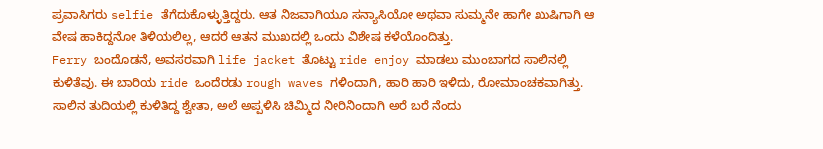ಪ್ರವಾಸಿಗರು selfie ತೆಗೆದುಕೊಳ್ಳುತ್ತಿದ್ದರು. ಆತ ನಿಜವಾಗಿಯೂ ಸನ್ಯಾಸಿಯೋ ಅಥವಾ ಸುಮ್ಮನೇ ಹಾಗೇ ಖುಷಿಗಾಗಿ ಆ ವೇಷ ಹಾಕಿದ್ದನೋ ತಿಳಿಯಲಿಲ್ಲ, ಆದರೆ ಆತನ ಮುಖದಲ್ಲಿ ಒಂದು ವಿಶೇಷ ಕಳೆಯೊಂದಿತ್ತು.
Ferry ಬಂದೊಡನೆ, ಅವಸರವಾಗಿ life jacket ತೊಟ್ಟು ride enjoy ಮಾಡಲು ಮುಂಬಾಗದ ಸಾಲಿನಲ್ಲಿ ಕುಳಿತೆವು. ಈ ಬಾರಿಯ ride ಒಂದೆರಡು rough waves ಗಳಿಂದಾಗಿ, ಹಾರಿ ಹಾರಿ ಇಳಿದು, ರೋಮಾಂಚಕವಾಗಿತ್ತು. ಸಾಲಿನ ತುದಿಯಲ್ಲಿ ಕುಳಿತಿದ್ದ ಶ್ವೇತಾ, ಅಲೆ ಅಪ್ಪಳಿಸಿ ಚಿಮ್ಮಿದ ನೀರಿನಿಂದಾಗಿ ಅರೆ ಬರೆ ನೆಂದು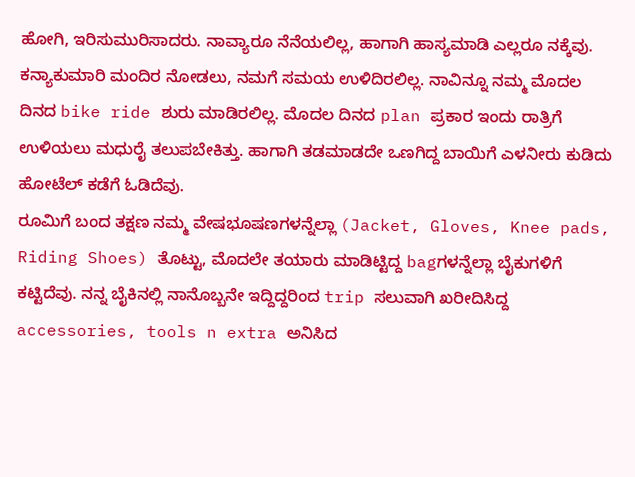ಹೋಗಿ, ಇರಿಸುಮುರಿಸಾದರು. ನಾವ್ಯಾರೂ ನೆನೆಯಲಿಲ್ಲ, ಹಾಗಾಗಿ ಹಾಸ್ಯಮಾಡಿ ಎಲ್ಲರೂ ನಕ್ಕೆವು.
ಕನ್ಯಾಕುಮಾರಿ ಮಂದಿರ ನೋಡಲು, ನಮಗೆ ಸಮಯ ಉಳಿದಿರಲಿಲ್ಲ. ನಾವಿನ್ನೂ ನಮ್ಮ ಮೊದಲ ದಿನದ bike ride ಶುರು ಮಾಡಿರಲಿಲ್ಲ. ಮೊದಲ ದಿನದ plan ಪ್ರಕಾರ ಇಂದು ರಾತ್ರಿಗೆ ಉಳಿಯಲು ಮಧುರೈ ತಲುಪಬೇಕಿತ್ತು. ಹಾಗಾಗಿ ತಡಮಾಡದೇ ಒಣಗಿದ್ದ ಬಾಯಿಗೆ ಎಳನೀರು ಕುಡಿದು ಹೋಟೆಲ್ ಕಡೆಗೆ ಓಡಿದೆವು.
ರೂಮಿಗೆ ಬಂದ ತಕ್ಷಣ ನಮ್ಮ ವೇಷಭೂಷಣಗಳನ್ನೆಲ್ಲಾ (Jacket, Gloves, Knee pads, Riding Shoes) ತೊಟ್ಟು, ಮೊದಲೇ ತಯಾರು ಮಾಡಿಟ್ಟಿದ್ದ bagಗಳನ್ನೆಲ್ಲಾ ಬೈಕುಗಳಿಗೆ ಕಟ್ಟಿದೆವು. ನನ್ನ ಬೈಕಿನಲ್ಲಿ ನಾನೊಬ್ಬನೇ ಇದ್ದಿದ್ದರಿಂದ trip ಸಲುವಾಗಿ ಖರೀದಿಸಿದ್ದ accessories, tools n extra ಅನಿಸಿದ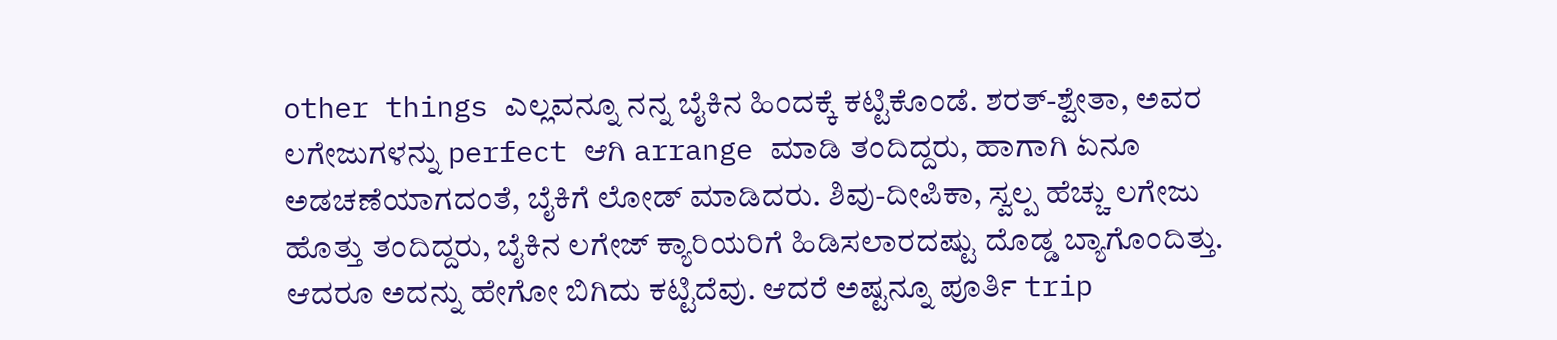other things ಎಲ್ಲವನ್ನೂ ನನ್ನ ಬೈಕಿನ ಹಿಂದಕ್ಕೆ ಕಟ್ಟಿಕೊಂಡೆ. ಶರತ್-ಶ್ವೇತಾ, ಅವರ ಲಗೇಜುಗಳನ್ನು perfect ಆಗಿ arrange ಮಾಡಿ ತಂದಿದ್ದರು, ಹಾಗಾಗಿ ಏನೂ ಅಡಚಣೆಯಾಗದಂತೆ, ಬೈಕಿಗೆ ಲೋಡ್ ಮಾಡಿದರು. ಶಿವು-ದೀಪಿಕಾ, ಸ್ವಲ್ಪ ಹೆಚ್ಚು ಲಗೇಜು ಹೊತ್ತು ತಂದಿದ್ದರು, ಬೈಕಿನ ಲಗೇಜ್ ಕ್ಯಾರಿಯರಿಗೆ ಹಿಡಿಸಲಾರದಷ್ಟು ದೊಡ್ಡ ಬ್ಯಾಗೊಂದಿತ್ತು. ಆದರೂ ಅದನ್ನು ಹೇಗೋ ಬಿಗಿದು ಕಟ್ಟಿದೆವು. ಆದರೆ ಅಷ್ಟನ್ನೂ ಪೂರ್ತಿ trip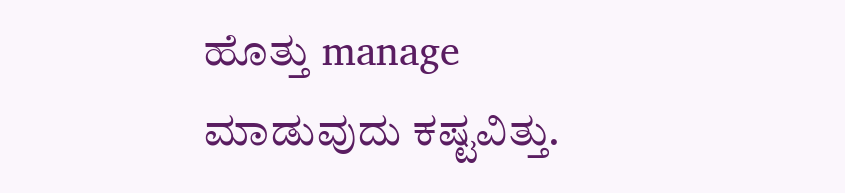ಹೊತ್ತು manage ಮಾಡುವುದು ಕಷ್ಟವಿತ್ತು.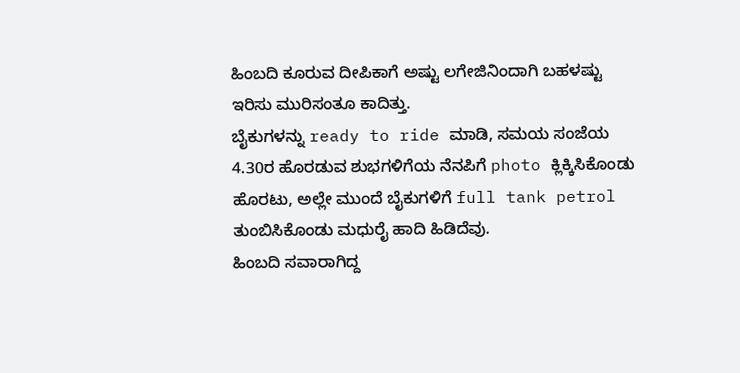ಹಿಂಬದಿ ಕೂರುವ ದೀಪಿಕಾಗೆ ಅಷ್ಟು ಲಗೇಜಿನಿಂದಾಗಿ ಬಹಳಷ್ಟು ಇರಿಸು ಮುರಿಸಂತೂ ಕಾದಿತ್ತು.
ಬೈಕುಗಳನ್ನು ready to ride ಮಾಡಿ, ಸಮಯ ಸಂಜೆಯ 4.30ರ ಹೊರಡುವ ಶುಭಗಳಿಗೆಯ ನೆನಪಿಗೆ photo ಕ್ಲಿಕ್ಕಿಸಿಕೊಂಡು ಹೊರಟು, ಅಲ್ಲೇ ಮುಂದೆ ಬೈಕುಗಳಿಗೆ full tank petrol ತುಂಬಿಸಿಕೊಂಡು ಮಧುರೈ ಹಾದಿ ಹಿಡಿದೆವು.
ಹಿಂಬದಿ ಸವಾರಾಗಿದ್ದ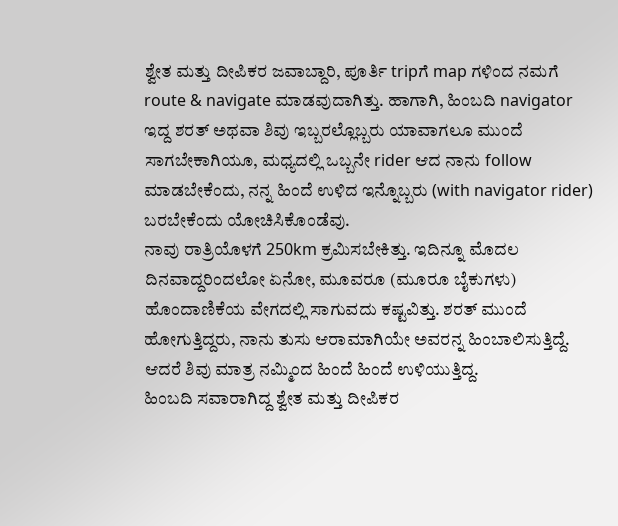ಶ್ವೇತ ಮತ್ತು ದೀಪಿಕರ ಜವಾಬ್ದಾರಿ, ಪೂರ್ತಿ tripಗೆ map ಗಳಿಂದ ನಮಗೆ route & navigate ಮಾಡವುದಾಗಿತ್ತು. ಹಾಗಾಗಿ, ಹಿಂಬದಿ navigator ಇದ್ದ ಶರತ್ ಅಥವಾ ಶಿವು ಇಬ್ಬರಲ್ಲೊಬ್ಬರು ಯಾವಾಗಲೂ ಮುಂದೆ ಸಾಗಬೇಕಾಗಿಯೂ, ಮಧ್ಯದಲ್ಲಿ ಒಬ್ಬನೇ rider ಆದ ನಾನು follow ಮಾಡಬೇಕೆಂದು, ನನ್ನ ಹಿಂದೆ ಉಳಿದ ಇನ್ನೊಬ್ಬರು (with navigator rider) ಬರಬೇಕೆಂದು ಯೋಚಿಸಿಕೊಂಡೆವು.
ನಾವು ರಾತ್ರಿಯೊಳಗೆ 250km ಕ್ರಮಿಸಬೇಕಿತ್ತು. ಇದಿನ್ನೂ ಮೊದಲ ದಿನವಾದ್ದರಿಂದಲೋ ಏನೋ, ಮೂವರೂ (ಮೂರೂ ಬೈಕುಗಳು) ಹೊಂದಾಣಿಕೆಯ ವೇಗದಲ್ಲಿ ಸಾಗುವದು ಕಷ್ಟವಿತ್ತು. ಶರತ್ ಮುಂದೆ ಹೋಗುತ್ತಿದ್ದರು, ನಾನು ತುಸು ಆರಾಮಾಗಿಯೇ ಅವರನ್ನ ಹಿಂಬಾಲಿಸುತ್ತಿದ್ದೆ. ಆದರೆ ಶಿವು ಮಾತ್ರ ನಮ್ಮಿಂದ ಹಿಂದೆ ಹಿಂದೆ ಉಳಿಯುತ್ತಿದ್ದ.
ಹಿಂಬದಿ ಸವಾರಾಗಿದ್ದ ಶ್ವೇತ ಮತ್ತು ದೀಪಿಕರ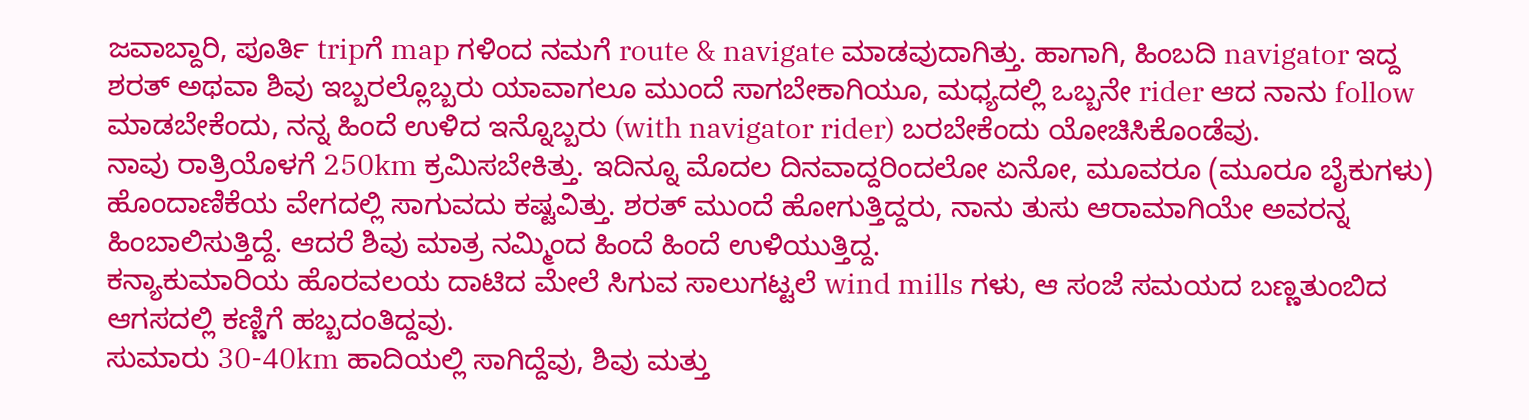ಜವಾಬ್ದಾರಿ, ಪೂರ್ತಿ tripಗೆ map ಗಳಿಂದ ನಮಗೆ route & navigate ಮಾಡವುದಾಗಿತ್ತು. ಹಾಗಾಗಿ, ಹಿಂಬದಿ navigator ಇದ್ದ ಶರತ್ ಅಥವಾ ಶಿವು ಇಬ್ಬರಲ್ಲೊಬ್ಬರು ಯಾವಾಗಲೂ ಮುಂದೆ ಸಾಗಬೇಕಾಗಿಯೂ, ಮಧ್ಯದಲ್ಲಿ ಒಬ್ಬನೇ rider ಆದ ನಾನು follow ಮಾಡಬೇಕೆಂದು, ನನ್ನ ಹಿಂದೆ ಉಳಿದ ಇನ್ನೊಬ್ಬರು (with navigator rider) ಬರಬೇಕೆಂದು ಯೋಚಿಸಿಕೊಂಡೆವು.
ನಾವು ರಾತ್ರಿಯೊಳಗೆ 250km ಕ್ರಮಿಸಬೇಕಿತ್ತು. ಇದಿನ್ನೂ ಮೊದಲ ದಿನವಾದ್ದರಿಂದಲೋ ಏನೋ, ಮೂವರೂ (ಮೂರೂ ಬೈಕುಗಳು) ಹೊಂದಾಣಿಕೆಯ ವೇಗದಲ್ಲಿ ಸಾಗುವದು ಕಷ್ಟವಿತ್ತು. ಶರತ್ ಮುಂದೆ ಹೋಗುತ್ತಿದ್ದರು, ನಾನು ತುಸು ಆರಾಮಾಗಿಯೇ ಅವರನ್ನ ಹಿಂಬಾಲಿಸುತ್ತಿದ್ದೆ. ಆದರೆ ಶಿವು ಮಾತ್ರ ನಮ್ಮಿಂದ ಹಿಂದೆ ಹಿಂದೆ ಉಳಿಯುತ್ತಿದ್ದ.
ಕನ್ಯಾಕುಮಾರಿಯ ಹೊರವಲಯ ದಾಟಿದ ಮೇಲೆ ಸಿಗುವ ಸಾಲುಗಟ್ಟಲೆ wind mills ಗಳು, ಆ ಸಂಜೆ ಸಮಯದ ಬಣ್ಣತುಂಬಿದ ಆಗಸದಲ್ಲಿ ಕಣ್ಣಿಗೆ ಹಬ್ಬದಂತಿದ್ದವು.
ಸುಮಾರು 30-40km ಹಾದಿಯಲ್ಲಿ ಸಾಗಿದ್ದೆವು, ಶಿವು ಮತ್ತು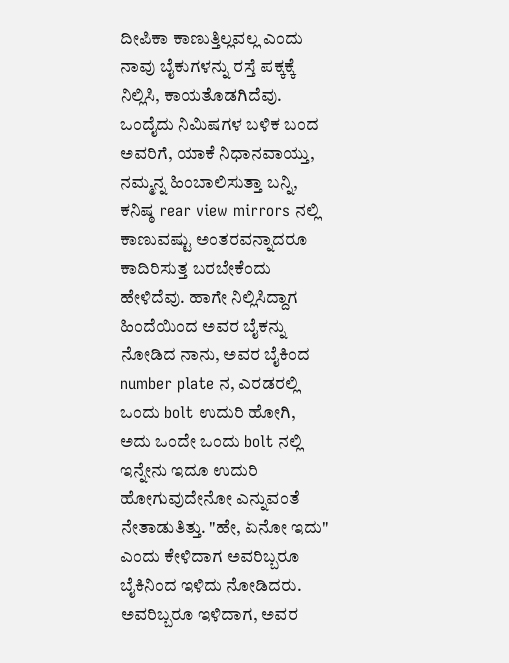ದೀಪಿಕಾ ಕಾಣುತ್ತಿಲ್ಲವಲ್ಲ ಎಂದು ನಾವು ಬೈಕುಗಳನ್ನು ರಸ್ತೆ ಪಕ್ಕಕ್ಕೆ ನಿಲ್ಲಿಸಿ, ಕಾಯತೊಡಗಿದೆವು. ಒಂದೈದು ನಿಮಿಷಗಳ ಬಳಿಕ ಬಂದ ಅವರಿಗೆ, ಯಾಕೆ ನಿಧಾನವಾಯ್ತು, ನಮ್ಮನ್ನ ಹಿಂಬಾಲಿಸುತ್ತಾ ಬನ್ನಿ, ಕನಿಷ್ಠ rear view mirrors ನಲ್ಲಿ ಕಾಣುವಷ್ಟು ಅಂತರವನ್ನಾದರೂ ಕಾದಿರಿಸುತ್ತ ಬರಬೇಕೆಂದು ಹೇಳಿದೆವು. ಹಾಗೇ ನಿಲ್ಲಿಸಿದ್ದಾಗ ಹಿಂದೆಯಿಂದ ಅವರ ಬೈಕನ್ನು ನೋಡಿದ ನಾನು, ಅವರ ಬೈಕಿಂದ number plate ನ, ಎರಡರಲ್ಲಿ ಒಂದು bolt ಉದುರಿ ಹೋಗಿ, ಅದು ಒಂದೇ ಒಂದು bolt ನಲ್ಲಿ ಇನ್ನೇನು ಇದೂ ಉದುರಿ ಹೋಗುವುದೇನೋ ಎನ್ನುವಂತೆ ನೇತಾಡುತಿತ್ತು. "ಹೇ, ಏನೋ ಇದು" ಎಂದು ಕೇಳಿದಾಗ ಅವರಿಬ್ಬರೂ ಬೈಕಿನಿಂದ ಇಳಿದು ನೋಡಿದರು. ಅವರಿಬ್ಬರೂ ಇಳಿದಾಗ, ಅವರ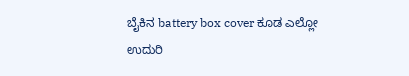ಬೈಕಿನ battery box cover ಕೂಡ ಎಲ್ಲೋ ಉದುರಿ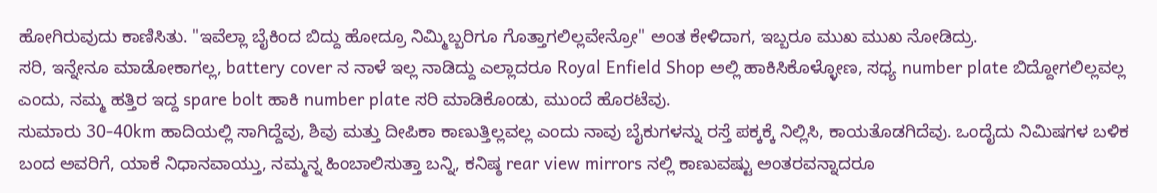ಹೋಗಿರುವುದು ಕಾಣಿಸಿತು. "ಇವೆಲ್ಲಾ ಬೈಕಿಂದ ಬಿದ್ದು ಹೋದ್ರೂ ನಿಮ್ಮಿಬ್ಬರಿಗೂ ಗೊತ್ತಾಗಲಿಲ್ಲವೇನ್ರೋ" ಅಂತ ಕೇಳಿದಾಗ, ಇಬ್ಬರೂ ಮುಖ ಮುಖ ನೋಡಿದ್ರು.
ಸರಿ, ಇನ್ನೇನೂ ಮಾಡೋಕಾಗಲ್ಲ, battery cover ನ ನಾಳೆ ಇಲ್ಲ ನಾಡಿದ್ದು ಎಲ್ಲಾದರೂ Royal Enfield Shop ಅಲ್ಲಿ ಹಾಕಿಸಿಕೊಳ್ಳೋಣ, ಸಧ್ಯ number plate ಬಿದ್ದೋಗಲಿಲ್ಲವಲ್ಲ ಎಂದು, ನಮ್ಮ ಹತ್ತಿರ ಇದ್ದ spare bolt ಹಾಕಿ number plate ಸರಿ ಮಾಡಿಕೊಂಡು, ಮುಂದೆ ಹೊರಟೆವು.
ಸುಮಾರು 30-40km ಹಾದಿಯಲ್ಲಿ ಸಾಗಿದ್ದೆವು, ಶಿವು ಮತ್ತು ದೀಪಿಕಾ ಕಾಣುತ್ತಿಲ್ಲವಲ್ಲ ಎಂದು ನಾವು ಬೈಕುಗಳನ್ನು ರಸ್ತೆ ಪಕ್ಕಕ್ಕೆ ನಿಲ್ಲಿಸಿ, ಕಾಯತೊಡಗಿದೆವು. ಒಂದೈದು ನಿಮಿಷಗಳ ಬಳಿಕ ಬಂದ ಅವರಿಗೆ, ಯಾಕೆ ನಿಧಾನವಾಯ್ತು, ನಮ್ಮನ್ನ ಹಿಂಬಾಲಿಸುತ್ತಾ ಬನ್ನಿ, ಕನಿಷ್ಠ rear view mirrors ನಲ್ಲಿ ಕಾಣುವಷ್ಟು ಅಂತರವನ್ನಾದರೂ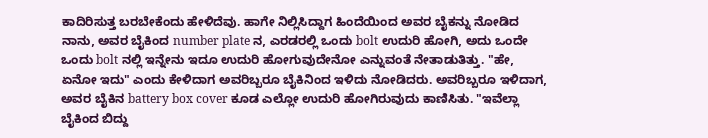ಕಾದಿರಿಸುತ್ತ ಬರಬೇಕೆಂದು ಹೇಳಿದೆವು. ಹಾಗೇ ನಿಲ್ಲಿಸಿದ್ದಾಗ ಹಿಂದೆಯಿಂದ ಅವರ ಬೈಕನ್ನು ನೋಡಿದ ನಾನು, ಅವರ ಬೈಕಿಂದ number plate ನ, ಎರಡರಲ್ಲಿ ಒಂದು bolt ಉದುರಿ ಹೋಗಿ, ಅದು ಒಂದೇ ಒಂದು bolt ನಲ್ಲಿ ಇನ್ನೇನು ಇದೂ ಉದುರಿ ಹೋಗುವುದೇನೋ ಎನ್ನುವಂತೆ ನೇತಾಡುತಿತ್ತು. "ಹೇ, ಏನೋ ಇದು" ಎಂದು ಕೇಳಿದಾಗ ಅವರಿಬ್ಬರೂ ಬೈಕಿನಿಂದ ಇಳಿದು ನೋಡಿದರು. ಅವರಿಬ್ಬರೂ ಇಳಿದಾಗ, ಅವರ ಬೈಕಿನ battery box cover ಕೂಡ ಎಲ್ಲೋ ಉದುರಿ ಹೋಗಿರುವುದು ಕಾಣಿಸಿತು. "ಇವೆಲ್ಲಾ ಬೈಕಿಂದ ಬಿದ್ದು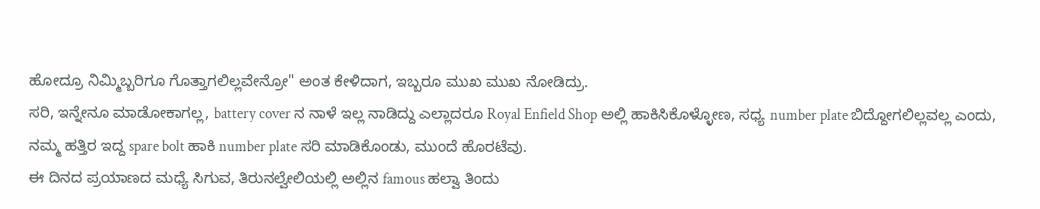ಹೋದ್ರೂ ನಿಮ್ಮಿಬ್ಬರಿಗೂ ಗೊತ್ತಾಗಲಿಲ್ಲವೇನ್ರೋ" ಅಂತ ಕೇಳಿದಾಗ, ಇಬ್ಬರೂ ಮುಖ ಮುಖ ನೋಡಿದ್ರು.
ಸರಿ, ಇನ್ನೇನೂ ಮಾಡೋಕಾಗಲ್ಲ, battery cover ನ ನಾಳೆ ಇಲ್ಲ ನಾಡಿದ್ದು ಎಲ್ಲಾದರೂ Royal Enfield Shop ಅಲ್ಲಿ ಹಾಕಿಸಿಕೊಳ್ಳೋಣ, ಸಧ್ಯ number plate ಬಿದ್ದೋಗಲಿಲ್ಲವಲ್ಲ ಎಂದು, ನಮ್ಮ ಹತ್ತಿರ ಇದ್ದ spare bolt ಹಾಕಿ number plate ಸರಿ ಮಾಡಿಕೊಂಡು, ಮುಂದೆ ಹೊರಟೆವು.
ಈ ದಿನದ ಪ್ರಯಾಣದ ಮಧ್ಯೆ ಸಿಗುವ, ತಿರುನಲ್ವೇಲಿಯಲ್ಲಿ ಅಲ್ಲಿನ famous ಹಲ್ವಾ ತಿಂದು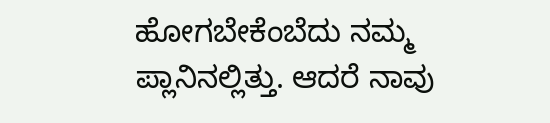ಹೋಗಬೇಕೆಂಬೆದು ನಮ್ಮ ಪ್ಲಾನಿನಲ್ಲಿತ್ತು. ಆದರೆ ನಾವು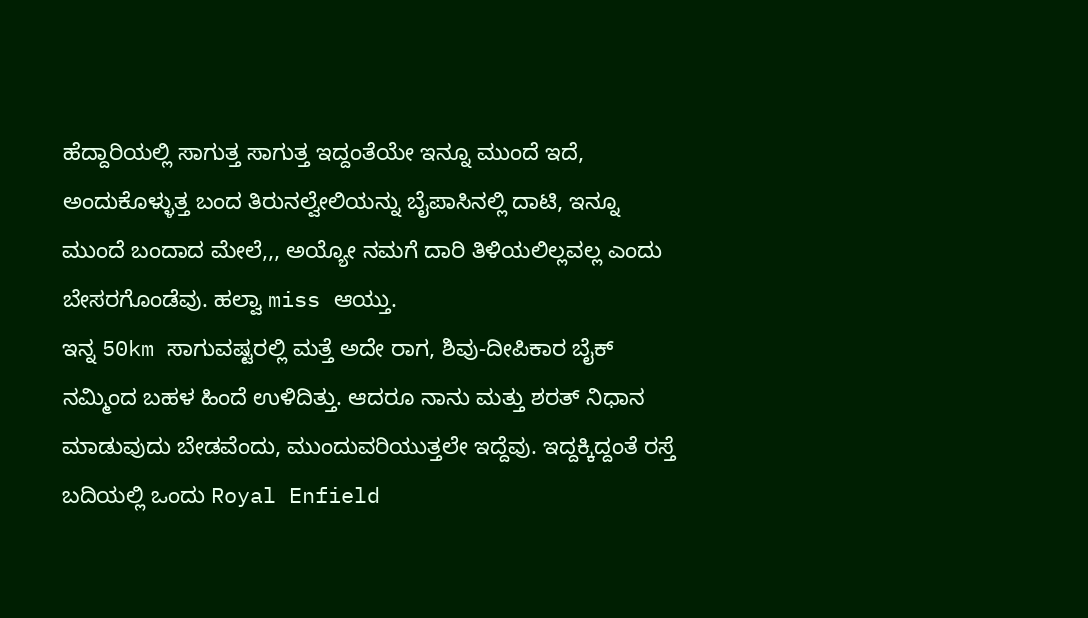ಹೆದ್ದಾರಿಯಲ್ಲಿ ಸಾಗುತ್ತ ಸಾಗುತ್ತ ಇದ್ದಂತೆಯೇ ಇನ್ನೂ ಮುಂದೆ ಇದೆ, ಅಂದುಕೊಳ್ಳುತ್ತ ಬಂದ ತಿರುನಲ್ವೇಲಿಯನ್ನು ಬೈಪಾಸಿನಲ್ಲಿ ದಾಟಿ, ಇನ್ನೂ ಮುಂದೆ ಬಂದಾದ ಮೇಲೆ,,, ಅಯ್ಯೋ ನಮಗೆ ದಾರಿ ತಿಳಿಯಲಿಲ್ಲವಲ್ಲ ಎಂದು ಬೇಸರಗೊಂಡೆವು. ಹಲ್ವಾ miss ಆಯ್ತು.
ಇನ್ನ 50km ಸಾಗುವಷ್ಟರಲ್ಲಿ ಮತ್ತೆ ಅದೇ ರಾಗ, ಶಿವು-ದೀಪಿಕಾರ ಬೈಕ್ ನಮ್ಮಿಂದ ಬಹಳ ಹಿಂದೆ ಉಳಿದಿತ್ತು. ಆದರೂ ನಾನು ಮತ್ತು ಶರತ್ ನಿಧಾನ ಮಾಡುವುದು ಬೇಡವೆಂದು, ಮುಂದುವರಿಯುತ್ತಲೇ ಇದ್ದೆವು. ಇದ್ದಕ್ಕಿದ್ದಂತೆ ರಸ್ತೆ ಬದಿಯಲ್ಲಿ ಒಂದು Royal Enfield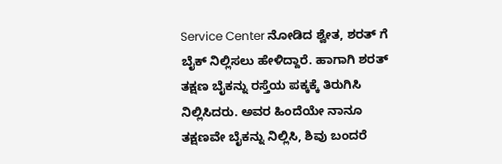Service Center ನೋಡಿದ ಶ್ವೇತ, ಶರತ್ ಗೆ ಬೈಕ್ ನಿಲ್ಲಿಸಲು ಹೇಳಿದ್ದಾರೆ. ಹಾಗಾಗಿ ಶರತ್ ತಕ್ಷಣ ಬೈಕನ್ನು ರಸ್ತೆಯ ಪಕ್ಕಕ್ಕೆ ತಿರುಗಿಸಿ ನಿಲ್ಲಿಸಿದರು. ಅವರ ಹಿಂದೆಯೇ ನಾನೂ ತಕ್ಷಣವೇ ಬೈಕನ್ನು ನಿಲ್ಲಿಸಿ, ಶಿವು ಬಂದರೆ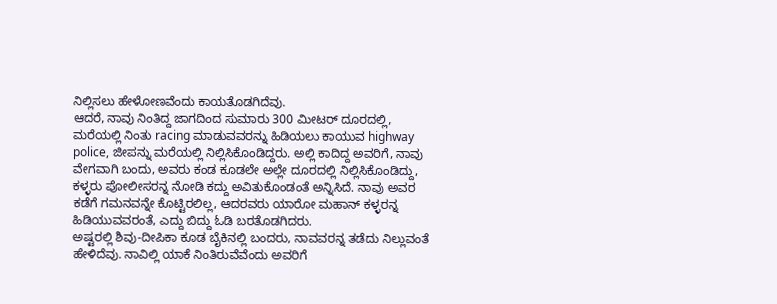ನಿಲ್ಲಿಸಲು ಹೇಳೋಣವೆಂದು ಕಾಯತೊಡಗಿದೆವು.
ಆದರೆ, ನಾವು ನಿಂತಿದ್ದ ಜಾಗದಿಂದ ಸುಮಾರು 300 ಮೀಟರ್ ದೂರದಲ್ಲಿ, ಮರೆಯಲ್ಲಿ ನಿಂತು racing ಮಾಡುವವರನ್ನು ಹಿಡಿಯಲು ಕಾಯುವ highway police, ಜೀಪನ್ನು ಮರೆಯಲ್ಲಿ ನಿಲ್ಲಿಸಿಕೊಂಡಿದ್ದರು. ಅಲ್ಲಿ ಕಾದಿದ್ದ ಅವರಿಗೆ, ನಾವು ವೇಗವಾಗಿ ಬಂದು, ಅವರು ಕಂಡ ಕೂಡಲೇ ಅಲ್ಲೇ ದೂರದಲ್ಲಿ ನಿಲ್ಲಿಸಿಕೊಂಡಿದ್ದು, ಕಳ್ಳರು ಪೋಲೀಸರನ್ನ ನೋಡಿ ಕದ್ದು ಅವಿತುಕೊಂಡಂತೆ ಅನ್ನಿಸಿದೆ. ನಾವು ಅವರ ಕಡೆಗೆ ಗಮನವನ್ನೇ ಕೊಟ್ಟಿರಲಿಲ್ಲ, ಆದರವರು ಯಾರೋ ಮಹಾನ್ ಕಳ್ಳರನ್ನ ಹಿಡಿಯುವವರಂತೆ, ಎದ್ದು ಬಿದ್ದು ಓಡಿ ಬರತೊಡಗಿದರು.
ಅಷ್ಟರಲ್ಲಿ ಶಿವು-ದೀಪಿಕಾ ಕೂಡ ಬೈಕಿನಲ್ಲಿ ಬಂದರು, ನಾವವರನ್ನ ತಡೆದು ನಿಲ್ಲುವಂತೆ ಹೇಳಿದೆವು. ನಾವಿಲ್ಲಿ ಯಾಕೆ ನಿಂತಿರುವೆವೆಂದು ಅವರಿಗೆ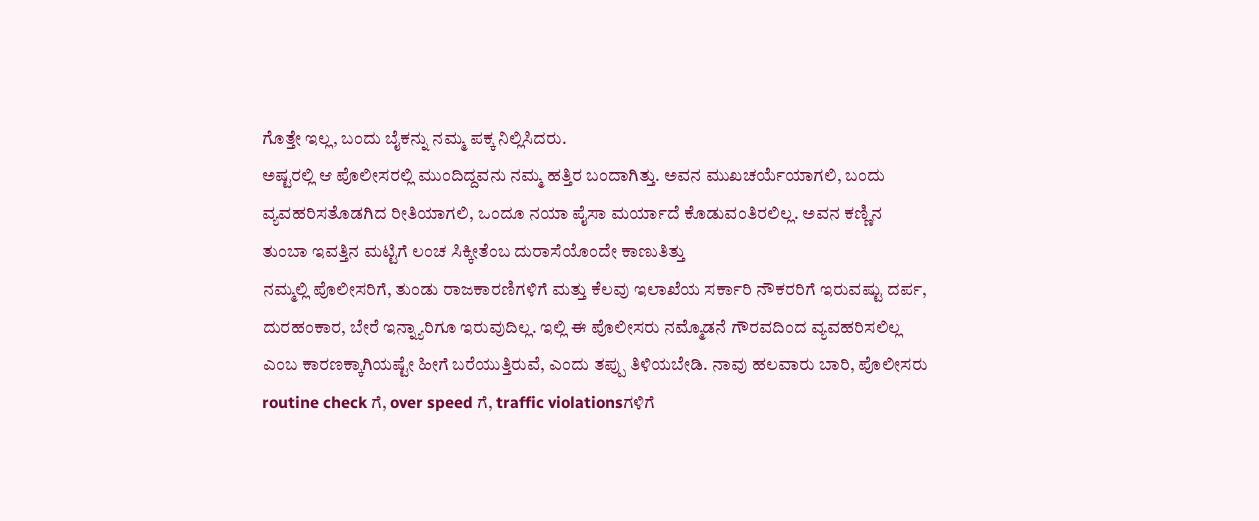ಗೊತ್ತೇ ಇಲ್ಲ, ಬಂದು ಬೈಕನ್ನು ನಮ್ಮ ಪಕ್ಕ ನಿಲ್ಲಿಸಿದರು.
ಅಷ್ಟರಲ್ಲಿ ಆ ಪೊಲೀಸರಲ್ಲಿ ಮುಂದಿದ್ದವನು ನಮ್ಮ ಹತ್ತಿರ ಬಂದಾಗಿತ್ತು. ಅವನ ಮುಖಚರ್ಯೆಯಾಗಲಿ, ಬಂದು ವ್ಯವಹರಿಸತೊಡಗಿದ ರೀತಿಯಾಗಲಿ, ಒಂದೂ ನಯಾ ಪೈಸಾ ಮರ್ಯಾದೆ ಕೊಡುವಂತಿರಲಿಲ್ಲ. ಅವನ ಕಣ್ಣಿನ ತುಂಬಾ ಇವತ್ತಿನ ಮಟ್ಟಿಗೆ ಲಂಚ ಸಿಕ್ಕೀತೆಂಬ ದುರಾಸೆಯೊಂದೇ ಕಾಣುತಿತ್ತು
ನಮ್ಮಲ್ಲಿ ಪೊಲೀಸರಿಗೆ, ತುಂಡು ರಾಜಕಾರಣಿಗಳಿಗೆ ಮತ್ತು ಕೆಲವು ಇಲಾಖೆಯ ಸರ್ಕಾರಿ ನೌಕರರಿಗೆ ಇರುವಷ್ಟು ದರ್ಪ, ದುರಹಂಕಾರ, ಬೇರೆ ಇನ್ನ್ಯಾರಿಗೂ ಇರುವುದಿಲ್ಲ. ಇಲ್ಲಿ ಈ ಪೊಲೀಸರು ನಮ್ಮೊಡನೆ ಗೌರವದಿಂದ ವ್ಯವಹರಿಸಲಿಲ್ಲ ಎಂಬ ಕಾರಣಕ್ಕಾಗಿಯಷ್ಟೇ ಹೀಗೆ ಬರೆಯುತ್ತಿರುವೆ, ಎಂದು ತಪ್ಪು ತಿಳಿಯಬೇಡಿ. ನಾವು ಹಲವಾರು ಬಾರಿ, ಪೊಲೀಸರು routine check ಗೆ, over speed ಗೆ, traffic violationsಗಳಿಗೆ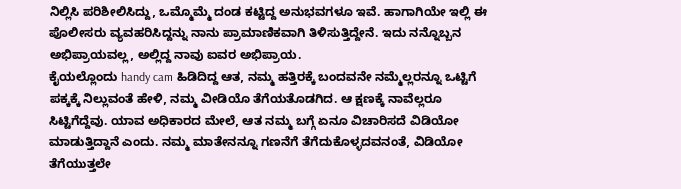ನಿಲ್ಲಿಸಿ ಪರಿಶೀಲಿಸಿದ್ದು, ಒಮ್ಮೊಮ್ಮೆ ದಂಡ ಕಟ್ಟಿದ್ದ ಅನುಭವಗಳೂ ಇವೆ. ಹಾಗಾಗಿಯೇ ಇಲ್ಲಿ ಈ ಪೊಲೀಸರು ವ್ಯವಹರಿಸಿದ್ದನ್ನು ನಾನು ಪ್ರಾಮಾಣಿಕವಾಗಿ ತಿಳಿಸುತ್ತಿದ್ದೇನೆ. ಇದು ನನ್ನೊಬ್ಬನ ಅಭಿಪ್ರಾಯವಲ್ಲ, ಅಲ್ಲಿದ್ದ ನಾವು ಐವರ ಅಭಿಪ್ರಾಯ.
ಕೈಯಲ್ಲೊಂದು handy cam ಹಿಡಿದಿದ್ದ ಆತ, ನಮ್ಮ ಹತ್ತಿರಕ್ಕೆ ಬಂದವನೇ ನಮ್ಮೆಲ್ಲರನ್ನೂ ಒಟ್ಟಿಗೆ ಪಕ್ಕಕ್ಕೆ ನಿಲ್ಲುವಂತೆ ಹೇಳಿ, ನಮ್ಮ ವೀಡಿಯೊ ತೆಗೆಯತೊಡಗಿದ. ಆ ಕ್ಷಣಕ್ಕೆ ನಾವೆಲ್ಲರೂ ಸಿಟ್ಟಿಗೆದ್ದೆವು. ಯಾವ ಅಧಿಕಾರದ ಮೇಲೆ, ಆತ ನಮ್ಮ ಬಗ್ಗೆ ಏನೂ ವಿಚಾರಿಸದೆ ವಿಡಿಯೋ ಮಾಡುತ್ತಿದ್ದಾನೆ ಎಂದು. ನಮ್ಮ ಮಾತೇನನ್ನೂ ಗಣನೆಗೆ ತೆಗೆದುಕೊಳ್ಳದವನಂತೆ, ವಿಡಿಯೋ ತೆಗೆಯುತ್ತಲೇ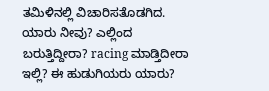ತಮಿಳಿನಲ್ಲಿ ವಿಚಾರಿಸತೊಡಗಿದ. ಯಾರು ನೀವು? ಎಲ್ಲಿಂದ ಬರುತ್ತಿದ್ದೀರಾ? racing ಮಾಡ್ತಿದೀರಾ ಇಲ್ಲಿ? ಈ ಹುಡುಗಿಯರು ಯಾರು?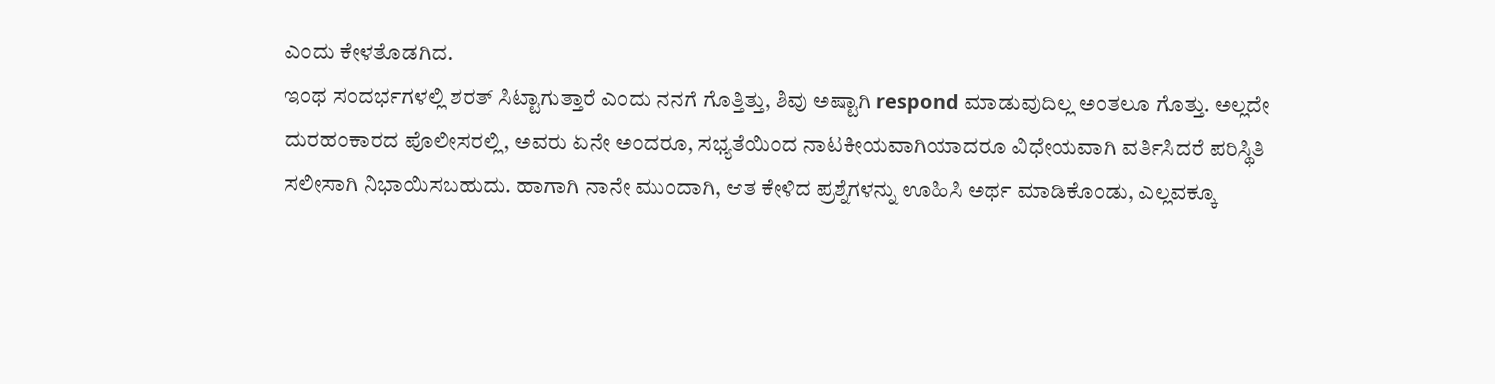ಎಂದು ಕೇಳತೊಡಗಿದ.
ಇಂಥ ಸಂದರ್ಭಗಳಲ್ಲಿ ಶರತ್ ಸಿಟ್ಟಾಗುತ್ತಾರೆ ಎಂದು ನನಗೆ ಗೊತ್ತಿತ್ತು, ಶಿವು ಅಷ್ಟಾಗಿ respond ಮಾಡುವುದಿಲ್ಲ ಅಂತಲೂ ಗೊತ್ತು. ಅಲ್ಲದೇ ದುರಹಂಕಾರದ ಪೊಲೀಸರಲ್ಲಿ, ಅವರು ಏನೇ ಅಂದರೂ, ಸಭ್ಯತೆಯಿಂದ ನಾಟಕೀಯವಾಗಿಯಾದರೂ ವಿಧೇಯವಾಗಿ ವರ್ತಿಸಿದರೆ ಪರಿಸ್ಥಿತಿ ಸಲೀಸಾಗಿ ನಿಭಾಯಿಸಬಹುದು. ಹಾಗಾಗಿ ನಾನೇ ಮುಂದಾಗಿ, ಆತ ಕೇಳಿದ ಪ್ರಶ್ನೆಗಳನ್ನು ಊಹಿಸಿ ಅರ್ಥ ಮಾಡಿಕೊಂಡು, ಎಲ್ಲವಕ್ಕೂ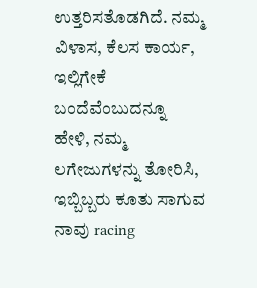ಉತ್ತರಿಸತೊಡಗಿದೆ. ನಮ್ಮ ವಿಳಾಸ, ಕೆಲಸ ಕಾರ್ಯ, ಇಲ್ಲಿಗೇಕೆ ಬಂದೆವೆಂಬುದನ್ನೂ ಹೇಳಿ, ನಮ್ಮ ಲಗೇಜುಗಳನ್ನು ತೋರಿಸಿ, ಇಬ್ಬಿಬ್ಬರು ಕೂತು ಸಾಗುವ ನಾವು racing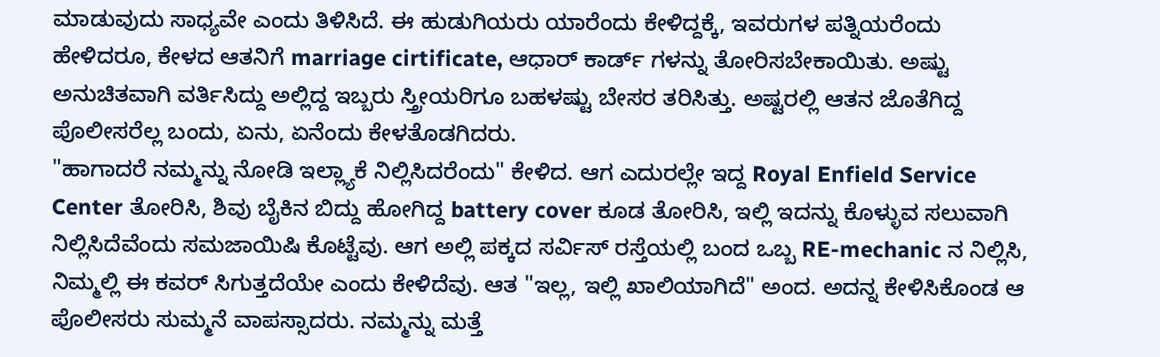ಮಾಡುವುದು ಸಾಧ್ಯವೇ ಎಂದು ತಿಳಿಸಿದೆ. ಈ ಹುಡುಗಿಯರು ಯಾರೆಂದು ಕೇಳಿದ್ದಕ್ಕೆ, ಇವರುಗಳ ಪತ್ನಿಯರೆಂದು ಹೇಳಿದರೂ, ಕೇಳದ ಆತನಿಗೆ marriage cirtificate, ಆಧಾರ್ ಕಾರ್ಡ್ ಗಳನ್ನು ತೋರಿಸಬೇಕಾಯಿತು. ಅಷ್ಟು ಅನುಚಿತವಾಗಿ ವರ್ತಿಸಿದ್ದು ಅಲ್ಲಿದ್ದ ಇಬ್ಬರು ಸ್ತ್ರೀಯರಿಗೂ ಬಹಳಷ್ಟು ಬೇಸರ ತರಿಸಿತ್ತು. ಅಷ್ಟರಲ್ಲಿ ಆತನ ಜೊತೆಗಿದ್ದ ಪೊಲೀಸರೆಲ್ಲ ಬಂದು, ಏನು, ಏನೆಂದು ಕೇಳತೊಡಗಿದರು.
"ಹಾಗಾದರೆ ನಮ್ಮನ್ನು ನೋಡಿ ಇಲ್ಲ್ಯಾಕೆ ನಿಲ್ಲಿಸಿದರೆಂದು" ಕೇಳಿದ. ಆಗ ಎದುರಲ್ಲೇ ಇದ್ದ Royal Enfield Service Center ತೋರಿಸಿ, ಶಿವು ಬೈಕಿನ ಬಿದ್ದು ಹೋಗಿದ್ದ battery cover ಕೂಡ ತೋರಿಸಿ, ಇಲ್ಲಿ ಇದನ್ನು ಕೊಳ್ಳುವ ಸಲುವಾಗಿ ನಿಲ್ಲಿಸಿದೆವೆಂದು ಸಮಜಾಯಿಷಿ ಕೊಟ್ಟೆವು. ಆಗ ಅಲ್ಲಿ ಪಕ್ಕದ ಸರ್ವಿಸ್ ರಸ್ತೆಯಲ್ಲಿ ಬಂದ ಒಬ್ಬ RE-mechanic ನ ನಿಲ್ಲಿಸಿ, ನಿಮ್ಮಲ್ಲಿ ಈ ಕವರ್ ಸಿಗುತ್ತದೆಯೇ ಎಂದು ಕೇಳಿದೆವು. ಆತ "ಇಲ್ಲ, ಇಲ್ಲಿ ಖಾಲಿಯಾಗಿದೆ" ಅಂದ. ಅದನ್ನ ಕೇಳಿಸಿಕೊಂಡ ಆ ಪೊಲೀಸರು ಸುಮ್ಮನೆ ವಾಪಸ್ಸಾದರು. ನಮ್ಮನ್ನು ಮತ್ತೆ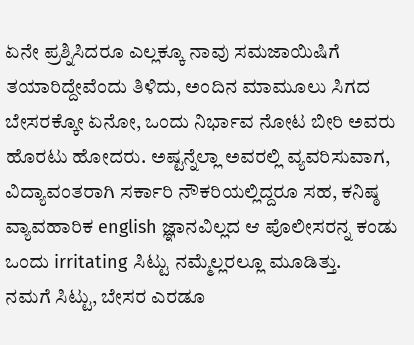ಏನೇ ಪ್ರಶ್ನಿಸಿದರೂ ಎಲ್ಲಕ್ಕೂ ನಾವು ಸಮಜಾಯಿಷಿಗೆ ತಯಾರಿದ್ದೇವೆಂದು ತಿಳಿದು, ಅಂದಿನ ಮಾಮೂಲು ಸಿಗದ ಬೇಸರಕ್ಕೋ ಏನೋ, ಒಂದು ನಿರ್ಭಾವ ನೋಟ ಬೀರಿ ಅವರು ಹೊರಟು ಹೋದರು. ಅಷ್ಟನ್ನೆಲ್ಲಾ ಅವರಲ್ಲಿ ವ್ಯವರಿಸುವಾಗ, ವಿದ್ಯಾವಂತರಾಗಿ ಸರ್ಕಾರಿ ನೌಕರಿಯಲ್ಲಿದ್ದರೂ ಸಹ, ಕನಿಷ್ಠ ವ್ಯಾವಹಾರಿಕ english ಜ್ಞಾನವಿಲ್ಲದ ಆ ಪೊಲೀಸರನ್ನ ಕಂಡು ಒಂದು irritating ಸಿಟ್ಟು ನಮ್ಮೆಲ್ಲರಲ್ಲೂ ಮೂಡಿತ್ತು.
ನಮಗೆ ಸಿಟ್ಟು, ಬೇಸರ ಎರಡೂ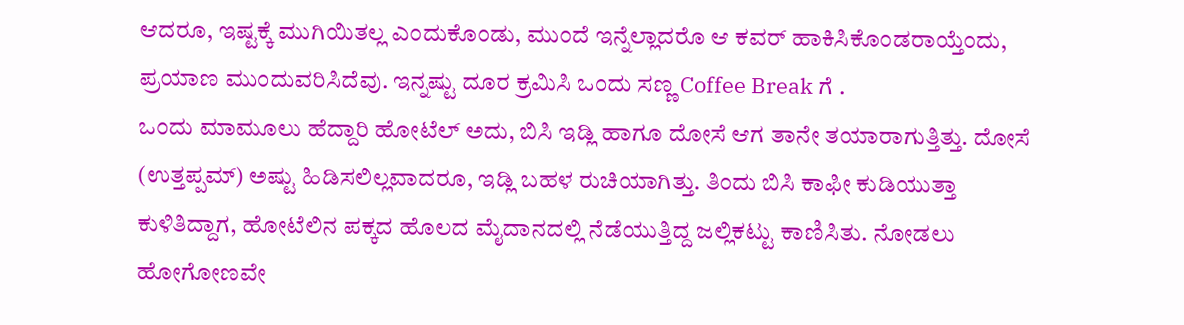ಆದರೂ, ಇಷ್ಟಕ್ಕೆ ಮುಗಿಯಿತಲ್ಲ ಎಂದುಕೊಂಡು, ಮುಂದೆ ಇನ್ನೆಲ್ಲಾದರೊ ಆ ಕವರ್ ಹಾಕಿಸಿಕೊಂಡರಾಯ್ತೆಂದು, ಪ್ರಯಾಣ ಮುಂದುವರಿಸಿದೆವು. ಇನ್ನಷ್ಟು ದೂರ ಕ್ರಮಿಸಿ ಒಂದು ಸಣ್ಣ Coffee Break ಗೆ .
ಒಂದು ಮಾಮೂಲು ಹೆದ್ದಾರಿ ಹೋಟೆಲ್ ಅದು, ಬಿಸಿ ಇಡ್ಲಿ ಹಾಗೂ ದೋಸೆ ಆಗ ತಾನೇ ತಯಾರಾಗುತ್ತಿತ್ತು. ದೋಸೆ (ಉತ್ತಪ್ಪಮ್) ಅಷ್ಟು ಹಿಡಿಸಲಿಲ್ಲವಾದರೂ, ಇಡ್ಲಿ ಬಹಳ ರುಚಿಯಾಗಿತ್ತು. ತಿಂದು ಬಿಸಿ ಕಾಫೀ ಕುಡಿಯುತ್ತಾ ಕುಳಿತಿದ್ದಾಗ, ಹೋಟೆಲಿನ ಪಕ್ಕದ ಹೊಲದ ಮೈದಾನದಲ್ಲಿ ನೆಡೆಯುತ್ತಿದ್ದ ಜಲ್ಲಿಕಟ್ಟು ಕಾಣಿಸಿತು. ನೋಡಲು ಹೋಗೋಣವೇ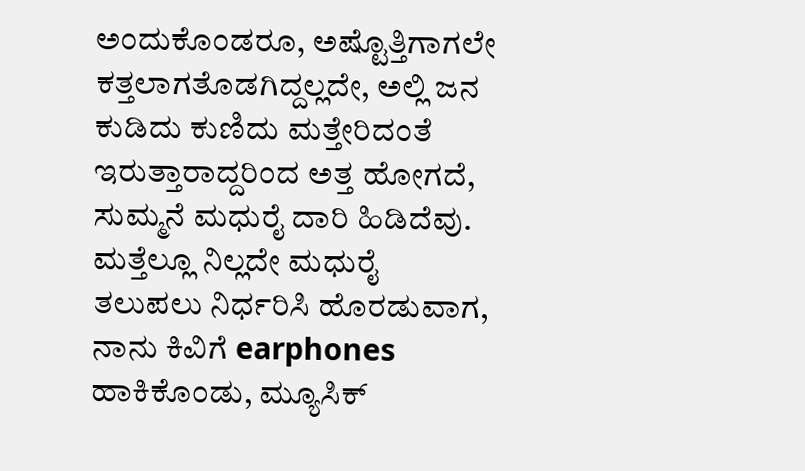ಅಂದುಕೊಂಡರೂ, ಅಷ್ಟೊತ್ತಿಗಾಗಲೇ ಕತ್ತಲಾಗತೊಡಗಿದ್ದಲ್ಲದೇ, ಅಲ್ಲಿ ಜನ ಕುಡಿದು ಕುಣಿದು ಮತ್ತೇರಿದಂತೆ ಇರುತ್ತಾರಾದ್ದರಿಂದ ಅತ್ತ ಹೋಗದೆ, ಸುಮ್ಮನೆ ಮಧುರೈ ದಾರಿ ಹಿಡಿದೆವು.
ಮತ್ತೆಲ್ಲೂ ನಿಲ್ಲದೇ ಮಧುರೈ ತಲುಪಲು ನಿರ್ಧರಿಸಿ ಹೊರಡುವಾಗ, ನಾನು ಕಿವಿಗೆ earphones ಹಾಕಿಕೊಂಡು, ಮ್ಯೂಸಿಕ್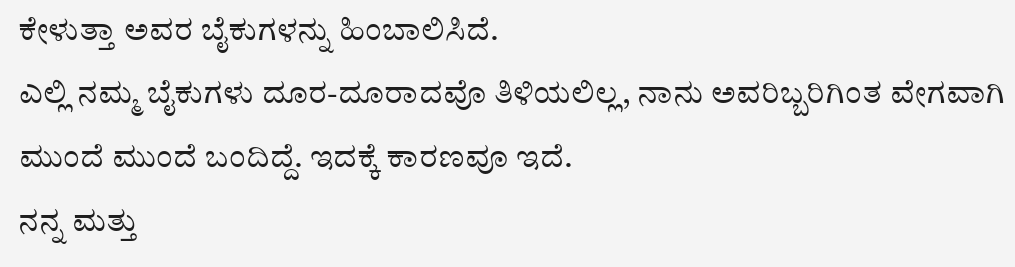ಕೇಳುತ್ತಾ ಅವರ ಬೈಕುಗಳನ್ನು ಹಿಂಬಾಲಿಸಿದೆ.
ಎಲ್ಲಿ ನಮ್ಮ ಬೈಕುಗಳು ದೂರ-ದೂರಾದವೊ ತಿಳಿಯಲಿಲ್ಲ, ನಾನು ಅವರಿಬ್ಬರಿಗಿಂತ ವೇಗವಾಗಿ ಮುಂದೆ ಮುಂದೆ ಬಂದಿದ್ದೆ. ಇದಕ್ಕೆ ಕಾರಣವೂ ಇದೆ.
ನನ್ನ ಮತ್ತು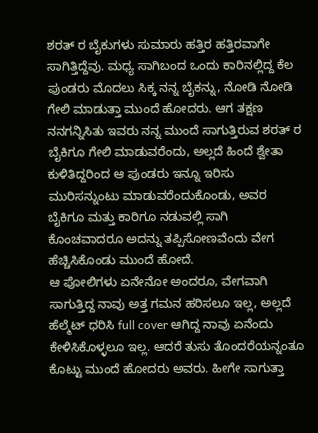ಶರತ್ ರ ಬೈಕುಗಳು ಸುಮಾರು ಹತ್ತಿರ ಹತ್ತಿರವಾಗೇ ಸಾಗಿತ್ತಿದ್ದೆವು. ಮಧ್ಯ ಸಾಗಿಬಂದ ಒಂದು ಕಾರಿನಲ್ಲಿದ್ದ ಕೆಲ ಪುಂಡರು ಮೊದಲು ಸಿಕ್ಕ ನನ್ನ ಬೈಕನ್ನು, ನೋಡಿ ನೋಡಿ ಗೇಲಿ ಮಾಡುತ್ತಾ ಮುಂದೆ ಹೋದರು. ಆಗ ತಕ್ಷಣ ನನಗನ್ನಿಸಿತು ಇವರು ನನ್ನ ಮುಂದೆ ಸಾಗುತ್ತಿರುವ ಶರತ್ ರ ಬೈಕಿಗೂ ಗೇಲಿ ಮಾಡುವರೆಂದು, ಅಲ್ಲದೆ ಹಿಂದೆ ಶ್ವೇತಾ ಕುಳಿತಿದ್ದರಿಂದ ಆ ಪುಂಡರು ಇನ್ನೂ ಇರಿಸು ಮುರಿಸನ್ನುಂಟು ಮಾಡುವರೆಂದುಕೊಂಡು, ಅವರ ಬೈಕಿಗೂ ಮತ್ತು ಕಾರಿಗೂ ನಡುವಲ್ಲಿ ಸಾಗಿ ಕೊಂಚವಾದರೂ ಅದನ್ನು ತಪ್ಪಿಸೋಣವೆಂದು ವೇಗ ಹೆಚ್ಚಿಸಿಕೊಂಡು ಮುಂದೆ ಹೋದೆ.
ಆ ಪೋಲಿಗಳು ಏನೇನೋ ಅಂದರೂ, ವೇಗವಾಗಿ ಸಾಗುತ್ತಿದ್ದ ನಾವು ಅತ್ತ ಗಮನ ಹರಿಸಲೂ ಇಲ್ಲ, ಅಲ್ಲದೆ ಹೆಲ್ಮೆಟ್ ಧರಿಸಿ full cover ಆಗಿದ್ದ ನಾವು ಏನೆಂದು ಕೇಳಿಸಿಕೊಳ್ಳಲೂ ಇಲ್ಲ. ಆದರೆ ತುಸು ತೊಂದರೆಯನ್ನಂತೂ ಕೊಟ್ಟು ಮುಂದೆ ಹೋದರು ಅವರು. ಹೀಗೇ ಸಾಗುತ್ತಾ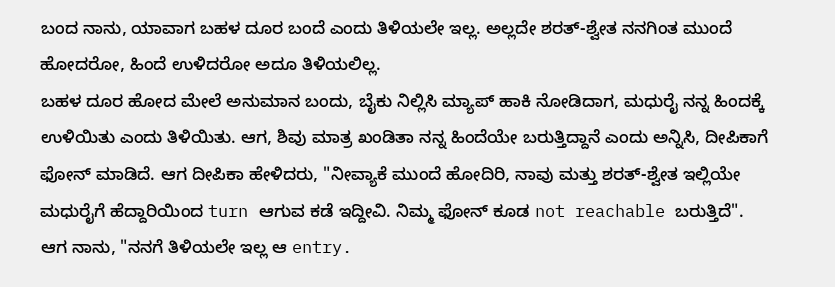ಬಂದ ನಾನು, ಯಾವಾಗ ಬಹಳ ದೂರ ಬಂದೆ ಎಂದು ತಿಳಿಯಲೇ ಇಲ್ಲ. ಅಲ್ಲದೇ ಶರತ್-ಶ್ವೇತ ನನಗಿಂತ ಮುಂದೆ ಹೋದರೋ, ಹಿಂದೆ ಉಳಿದರೋ ಅದೂ ತಿಳಿಯಲಿಲ್ಲ.
ಬಹಳ ದೂರ ಹೋದ ಮೇಲೆ ಅನುಮಾನ ಬಂದು, ಬೈಕು ನಿಲ್ಲಿಸಿ ಮ್ಯಾಪ್ ಹಾಕಿ ನೋಡಿದಾಗ, ಮಧುರೈ ನನ್ನ ಹಿಂದಕ್ಕೆ ಉಳಿಯಿತು ಎಂದು ತಿಳಿಯಿತು. ಆಗ, ಶಿವು ಮಾತ್ರ ಖಂಡಿತಾ ನನ್ನ ಹಿಂದೆಯೇ ಬರುತ್ತಿದ್ದಾನೆ ಎಂದು ಅನ್ನಿಸಿ, ದೀಪಿಕಾಗೆ ಫೋನ್ ಮಾಡಿದೆ. ಆಗ ದೀಪಿಕಾ ಹೇಳಿದರು, "ನೀವ್ಯಾಕೆ ಮುಂದೆ ಹೋದಿರಿ, ನಾವು ಮತ್ತು ಶರತ್-ಶ್ವೇತ ಇಲ್ಲಿಯೇ ಮಧುರೈಗೆ ಹೆದ್ದಾರಿಯಿಂದ turn ಆಗುವ ಕಡೆ ಇದ್ದೀವಿ. ನಿಮ್ಮ ಫೋನ್ ಕೂಡ not reachable ಬರುತ್ತಿದೆ".
ಆಗ ನಾನು, "ನನಗೆ ತಿಳಿಯಲೇ ಇಲ್ಲ ಆ entry.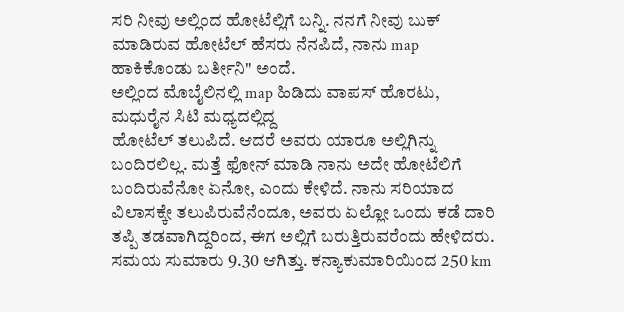ಸರಿ ನೀವು ಅಲ್ಲಿಂದ ಹೋಟೆಲ್ಲಿಗೆ ಬನ್ನಿ. ನನಗೆ ನೀವು ಬುಕ್ ಮಾಡಿರುವ ಹೋಟೆಲ್ ಹೆಸರು ನೆನಪಿದೆ, ನಾನು map ಹಾಕಿಕೊಂಡು ಬರ್ತೀನಿ" ಅಂದೆ.
ಅಲ್ಲಿಂದ ಮೊಬೈಲಿನಲ್ಲಿ map ಹಿಡಿದು ವಾಪಸ್ ಹೊರಟು, ಮಧುರೈನ ಸಿಟಿ ಮಧ್ಯದಲ್ಲಿದ್ದ
ಹೋಟೆಲ್ ತಲುಪಿದೆ. ಆದರೆ ಅವರು ಯಾರೂ ಅಲ್ಲಿಗಿನ್ನು ಬಂದಿರಲಿಲ್ಲ. ಮತ್ತೆ ಫೋನ್ ಮಾಡಿ ನಾನು ಅದೇ ಹೋಟೆಲಿಗೆ ಬಂದಿರುವೆನೋ ಏನೋ, ಎಂದು ಕೇಳಿದೆ. ನಾನು ಸರಿಯಾದ ವಿಲಾಸಕ್ಕೇ ತಲುಪಿರುವೆನೆಂದೂ, ಅವರು ಏಲ್ಲೋ ಒಂದು ಕಡೆ ದಾರಿ ತಪ್ಪಿ ತಡವಾಗಿದ್ದರಿಂದ, ಈಗ ಅಲ್ಲಿಗೆ ಬರುತ್ತಿರುವರೆಂದು ಹೇಳಿದರು.
ಸಮಯ ಸುಮಾರು 9.30 ಆಗಿತ್ತು. ಕನ್ಯಾಕುಮಾರಿಯಿಂದ 250 km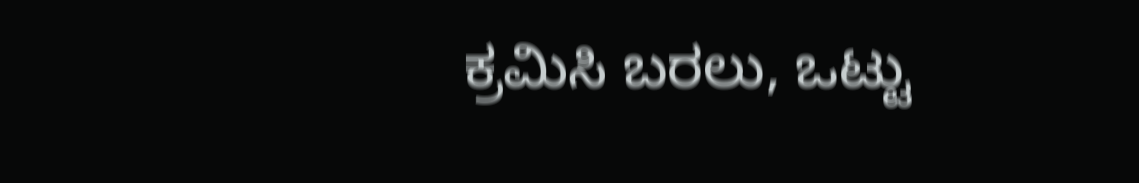ಕ್ರಮಿಸಿ ಬರಲು, ಒಟ್ಟು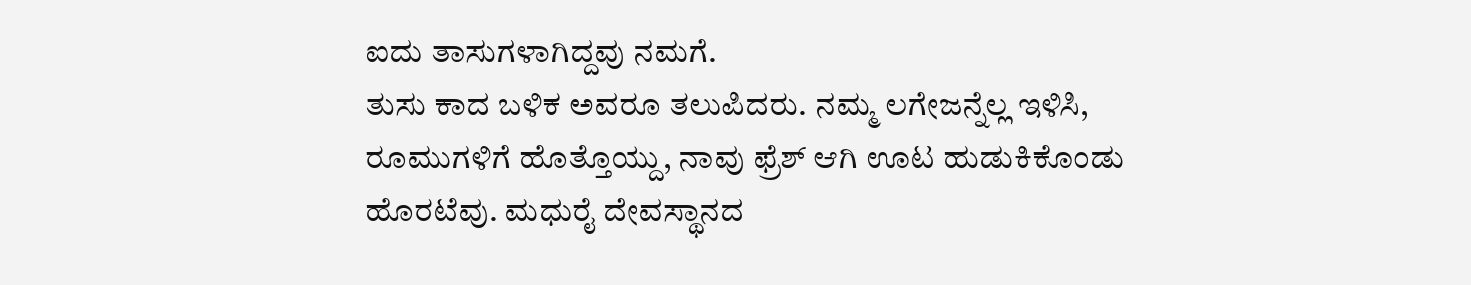ಐದು ತಾಸುಗಳಾಗಿದ್ದವು ನಮಗೆ.
ತುಸು ಕಾದ ಬಳಿಕ ಅವರೂ ತಲುಪಿದರು. ನಮ್ಮ ಲಗೇಜನ್ನೆಲ್ಲ ಇಳಿಸಿ, ರೂಮುಗಳಿಗೆ ಹೊತ್ತೊಯ್ದು, ನಾವು ಫ್ರೆಶ್ ಆಗಿ ಊಟ ಹುಡುಕಿಕೊಂಡು ಹೊರಟೆವು. ಮಧುರೈ ದೇವಸ್ಥಾನದ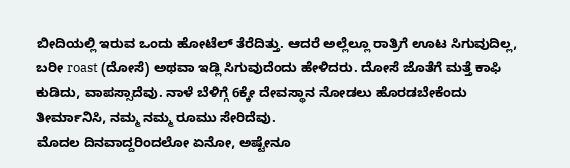ಬೀದಿಯಲ್ಲಿ ಇರುವ ಒಂದು ಹೋಟೆಲ್ ತೆರೆದಿತ್ತು. ಆದರೆ ಅಲ್ಲೆಲ್ಲೂ ರಾತ್ರಿಗೆ ಊಟ ಸಿಗುವುದಿಲ್ಲ, ಬರೀ roast (ದೋಸೆ) ಅಥವಾ ಇಡ್ಲಿ ಸಿಗುವುದೆಂದು ಹೇಳಿದರು. ದೋಸೆ ಜೊತೆಗೆ ಮತ್ತೆ ಕಾಫಿ ಕುಡಿದು, ವಾಪಸ್ಸಾದೆವು. ನಾಳೆ ಬೆಳಿಗ್ಗೆ 6ಕ್ಕೇ ದೇವಸ್ಥಾನ ನೋಡಲು ಹೊರಡಬೇಕೆಂದು ತೀರ್ಮಾನಿಸಿ, ನಮ್ಮ ನಮ್ಮ ರೂಮು ಸೇರಿದೆವು.
ಮೊದಲ ದಿನವಾದ್ದರಿಂದಲೋ ಏನೋ, ಅಷ್ಟೇನೂ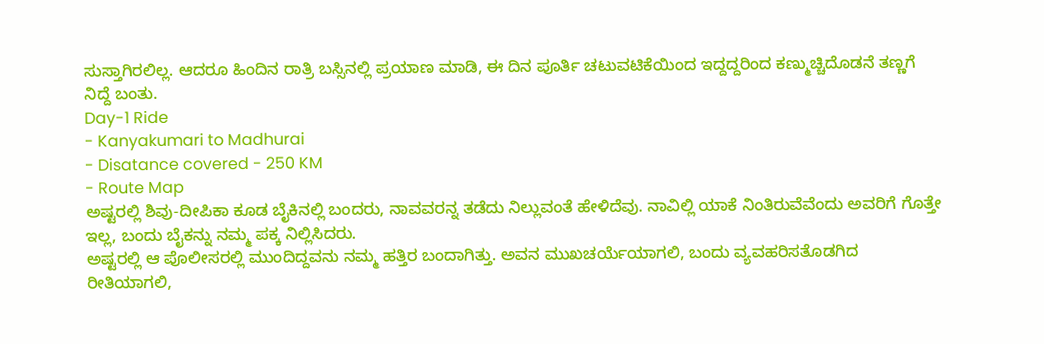ಸುಸ್ತಾಗಿರಲಿಲ್ಲ. ಆದರೂ ಹಿಂದಿನ ರಾತ್ರಿ ಬಸ್ಸಿನಲ್ಲಿ ಪ್ರಯಾಣ ಮಾಡಿ, ಈ ದಿನ ಪೂರ್ತಿ ಚಟುವಟಿಕೆಯಿಂದ ಇದ್ದದ್ದರಿಂದ ಕಣ್ಮುಚ್ಚಿದೊಡನೆ ತಣ್ಣಗೆ ನಿದ್ದೆ ಬಂತು.
Day-1 Ride
- Kanyakumari to Madhurai
- Disatance covered - 250 KM
- Route Map
ಅಷ್ಟರಲ್ಲಿ ಶಿವು-ದೀಪಿಕಾ ಕೂಡ ಬೈಕಿನಲ್ಲಿ ಬಂದರು, ನಾವವರನ್ನ ತಡೆದು ನಿಲ್ಲುವಂತೆ ಹೇಳಿದೆವು. ನಾವಿಲ್ಲಿ ಯಾಕೆ ನಿಂತಿರುವೆವೆಂದು ಅವರಿಗೆ ಗೊತ್ತೇ ಇಲ್ಲ, ಬಂದು ಬೈಕನ್ನು ನಮ್ಮ ಪಕ್ಕ ನಿಲ್ಲಿಸಿದರು.
ಅಷ್ಟರಲ್ಲಿ ಆ ಪೊಲೀಸರಲ್ಲಿ ಮುಂದಿದ್ದವನು ನಮ್ಮ ಹತ್ತಿರ ಬಂದಾಗಿತ್ತು. ಅವನ ಮುಖಚರ್ಯೆಯಾಗಲಿ, ಬಂದು ವ್ಯವಹರಿಸತೊಡಗಿದ ರೀತಿಯಾಗಲಿ,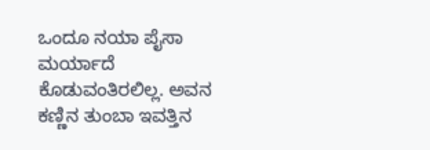ಒಂದೂ ನಯಾ ಪೈಸಾ ಮರ್ಯಾದೆ ಕೊಡುವಂತಿರಲಿಲ್ಲ. ಅವನ ಕಣ್ಣಿನ ತುಂಬಾ ಇವತ್ತಿನ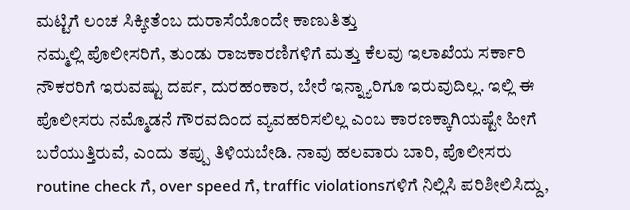ಮಟ್ಟಿಗೆ ಲಂಚ ಸಿಕ್ಕೀತೆಂಬ ದುರಾಸೆಯೊಂದೇ ಕಾಣುತಿತ್ತು
ನಮ್ಮಲ್ಲಿ ಪೊಲೀಸರಿಗೆ, ತುಂಡು ರಾಜಕಾರಣಿಗಳಿಗೆ ಮತ್ತು ಕೆಲವು ಇಲಾಖೆಯ ಸರ್ಕಾರಿ ನೌಕರರಿಗೆ ಇರುವಷ್ಟು ದರ್ಪ, ದುರಹಂಕಾರ, ಬೇರೆ ಇನ್ನ್ಯಾರಿಗೂ ಇರುವುದಿಲ್ಲ. ಇಲ್ಲಿ ಈ ಪೊಲೀಸರು ನಮ್ಮೊಡನೆ ಗೌರವದಿಂದ ವ್ಯವಹರಿಸಲಿಲ್ಲ ಎಂಬ ಕಾರಣಕ್ಕಾಗಿಯಷ್ಟೇ ಹೀಗೆ ಬರೆಯುತ್ತಿರುವೆ, ಎಂದು ತಪ್ಪು ತಿಳಿಯಬೇಡಿ. ನಾವು ಹಲವಾರು ಬಾರಿ, ಪೊಲೀಸರು routine check ಗೆ, over speed ಗೆ, traffic violationsಗಳಿಗೆ ನಿಲ್ಲಿಸಿ ಪರಿಶೀಲಿಸಿದ್ದು,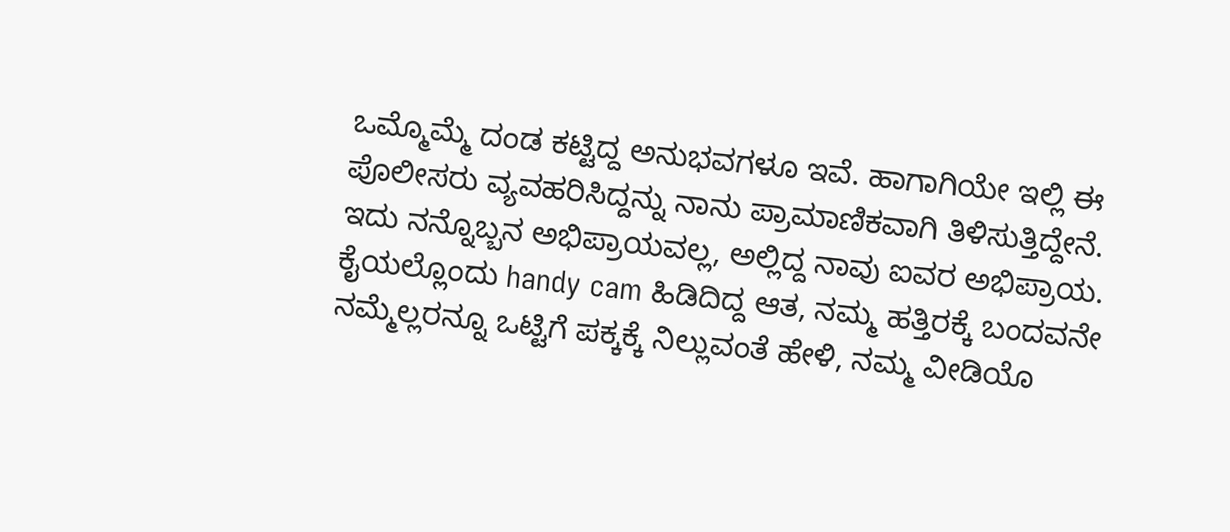ಒಮ್ಮೊಮ್ಮೆ ದಂಡ ಕಟ್ಟಿದ್ದ ಅನುಭವಗಳೂ ಇವೆ. ಹಾಗಾಗಿಯೇ ಇಲ್ಲಿ ಈ ಪೊಲೀಸರು ವ್ಯವಹರಿಸಿದ್ದನ್ನು ನಾನು ಪ್ರಾಮಾಣಿಕವಾಗಿ ತಿಳಿಸುತ್ತಿದ್ದೇನೆ. ಇದು ನನ್ನೊಬ್ಬನ ಅಭಿಪ್ರಾಯವಲ್ಲ, ಅಲ್ಲಿದ್ದ ನಾವು ಐವರ ಅಭಿಪ್ರಾಯ.
ಕೈಯಲ್ಲೊಂದು handy cam ಹಿಡಿದಿದ್ದ ಆತ, ನಮ್ಮ ಹತ್ತಿರಕ್ಕೆ ಬಂದವನೇ ನಮ್ಮೆಲ್ಲರನ್ನೂ ಒಟ್ಟಿಗೆ ಪಕ್ಕಕ್ಕೆ ನಿಲ್ಲುವಂತೆ ಹೇಳಿ, ನಮ್ಮ ವೀಡಿಯೊ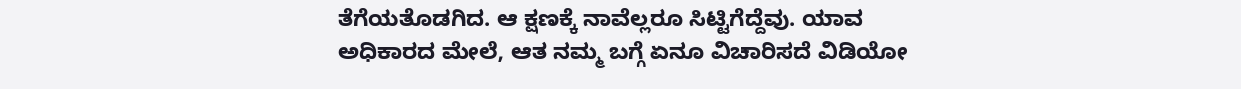ತೆಗೆಯತೊಡಗಿದ. ಆ ಕ್ಷಣಕ್ಕೆ ನಾವೆಲ್ಲರೂ ಸಿಟ್ಟಿಗೆದ್ದೆವು. ಯಾವ ಅಧಿಕಾರದ ಮೇಲೆ, ಆತ ನಮ್ಮ ಬಗ್ಗೆ ಏನೂ ವಿಚಾರಿಸದೆ ವಿಡಿಯೋ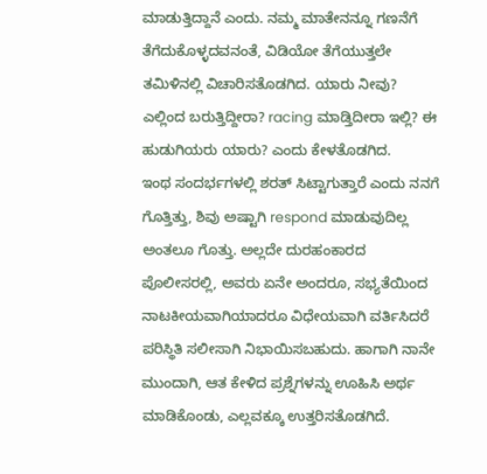ಮಾಡುತ್ತಿದ್ದಾನೆ ಎಂದು. ನಮ್ಮ ಮಾತೇನನ್ನೂ ಗಣನೆಗೆ ತೆಗೆದುಕೊಳ್ಳದವನಂತೆ, ವಿಡಿಯೋ ತೆಗೆಯುತ್ತಲೇ ತಮಿಳಿನಲ್ಲಿ ವಿಚಾರಿಸತೊಡಗಿದ. ಯಾರು ನೀವು? ಎಲ್ಲಿಂದ ಬರುತ್ತಿದ್ದೀರಾ? racing ಮಾಡ್ತಿದೀರಾ ಇಲ್ಲಿ? ಈ ಹುಡುಗಿಯರು ಯಾರು? ಎಂದು ಕೇಳತೊಡಗಿದ.
ಇಂಥ ಸಂದರ್ಭಗಳಲ್ಲಿ ಶರತ್ ಸಿಟ್ಟಾಗುತ್ತಾರೆ ಎಂದು ನನಗೆ ಗೊತ್ತಿತ್ತು, ಶಿವು ಅಷ್ಟಾಗಿ respond ಮಾಡುವುದಿಲ್ಲ ಅಂತಲೂ ಗೊತ್ತು. ಅಲ್ಲದೇ ದುರಹಂಕಾರದ ಪೊಲೀಸರಲ್ಲಿ, ಅವರು ಏನೇ ಅಂದರೂ, ಸಭ್ಯತೆಯಿಂದ ನಾಟಕೀಯವಾಗಿಯಾದರೂ ವಿಧೇಯವಾಗಿ ವರ್ತಿಸಿದರೆ ಪರಿಸ್ಥಿತಿ ಸಲೀಸಾಗಿ ನಿಭಾಯಿಸಬಹುದು. ಹಾಗಾಗಿ ನಾನೇ ಮುಂದಾಗಿ, ಆತ ಕೇಳಿದ ಪ್ರಶ್ನೆಗಳನ್ನು ಊಹಿಸಿ ಅರ್ಥ ಮಾಡಿಕೊಂಡು, ಎಲ್ಲವಕ್ಕೂ ಉತ್ತರಿಸತೊಡಗಿದೆ.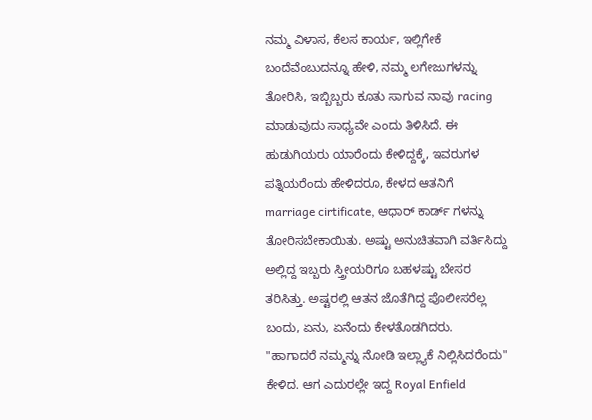ನಮ್ಮ ವಿಳಾಸ, ಕೆಲಸ ಕಾರ್ಯ, ಇಲ್ಲಿಗೇಕೆ ಬಂದೆವೆಂಬುದನ್ನೂ ಹೇಳಿ, ನಮ್ಮ ಲಗೇಜುಗಳನ್ನು ತೋರಿಸಿ, ಇಬ್ಬಿಬ್ಬರು ಕೂತು ಸಾಗುವ ನಾವು racing ಮಾಡುವುದು ಸಾಧ್ಯವೇ ಎಂದು ತಿಳಿಸಿದೆ. ಈ ಹುಡುಗಿಯರು ಯಾರೆಂದು ಕೇಳಿದ್ದಕ್ಕೆ, ಇವರುಗಳ ಪತ್ನಿಯರೆಂದು ಹೇಳಿದರೂ, ಕೇಳದ ಆತನಿಗೆ marriage cirtificate, ಆಧಾರ್ ಕಾರ್ಡ್ ಗಳನ್ನು ತೋರಿಸಬೇಕಾಯಿತು. ಅಷ್ಟು ಅನುಚಿತವಾಗಿ ವರ್ತಿಸಿದ್ದು ಅಲ್ಲಿದ್ದ ಇಬ್ಬರು ಸ್ತ್ರೀಯರಿಗೂ ಬಹಳಷ್ಟು ಬೇಸರ ತರಿಸಿತ್ತು. ಅಷ್ಟರಲ್ಲಿ ಆತನ ಜೊತೆಗಿದ್ದ ಪೊಲೀಸರೆಲ್ಲ ಬಂದು, ಏನು, ಏನೆಂದು ಕೇಳತೊಡಗಿದರು.
"ಹಾಗಾದರೆ ನಮ್ಮನ್ನು ನೋಡಿ ಇಲ್ಲ್ಯಾಕೆ ನಿಲ್ಲಿಸಿದರೆಂದು" ಕೇಳಿದ. ಆಗ ಎದುರಲ್ಲೇ ಇದ್ದ Royal Enfield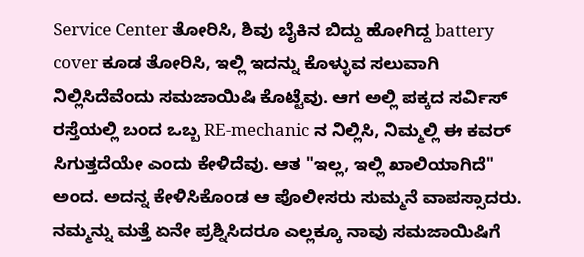Service Center ತೋರಿಸಿ, ಶಿವು ಬೈಕಿನ ಬಿದ್ದು ಹೋಗಿದ್ದ battery cover ಕೂಡ ತೋರಿಸಿ, ಇಲ್ಲಿ ಇದನ್ನು ಕೊಳ್ಳುವ ಸಲುವಾಗಿ ನಿಲ್ಲಿಸಿದೆವೆಂದು ಸಮಜಾಯಿಷಿ ಕೊಟ್ಟೆವು. ಆಗ ಅಲ್ಲಿ ಪಕ್ಕದ ಸರ್ವಿಸ್ ರಸ್ತೆಯಲ್ಲಿ ಬಂದ ಒಬ್ಬ RE-mechanic ನ ನಿಲ್ಲಿಸಿ, ನಿಮ್ಮಲ್ಲಿ ಈ ಕವರ್ ಸಿಗುತ್ತದೆಯೇ ಎಂದು ಕೇಳಿದೆವು. ಆತ "ಇಲ್ಲ, ಇಲ್ಲಿ ಖಾಲಿಯಾಗಿದೆ" ಅಂದ. ಅದನ್ನ ಕೇಳಿಸಿಕೊಂಡ ಆ ಪೊಲೀಸರು ಸುಮ್ಮನೆ ವಾಪಸ್ಸಾದರು. ನಮ್ಮನ್ನು ಮತ್ತೆ ಏನೇ ಪ್ರಶ್ನಿಸಿದರೂ ಎಲ್ಲಕ್ಕೂ ನಾವು ಸಮಜಾಯಿಷಿಗೆ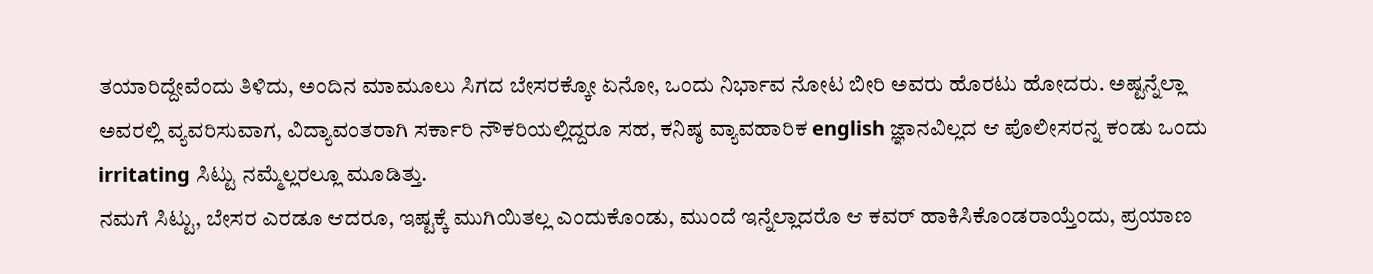ತಯಾರಿದ್ದೇವೆಂದು ತಿಳಿದು, ಅಂದಿನ ಮಾಮೂಲು ಸಿಗದ ಬೇಸರಕ್ಕೋ ಏನೋ, ಒಂದು ನಿರ್ಭಾವ ನೋಟ ಬೀರಿ ಅವರು ಹೊರಟು ಹೋದರು. ಅಷ್ಟನ್ನೆಲ್ಲಾ ಅವರಲ್ಲಿ ವ್ಯವರಿಸುವಾಗ, ವಿದ್ಯಾವಂತರಾಗಿ ಸರ್ಕಾರಿ ನೌಕರಿಯಲ್ಲಿದ್ದರೂ ಸಹ, ಕನಿಷ್ಠ ವ್ಯಾವಹಾರಿಕ english ಜ್ಞಾನವಿಲ್ಲದ ಆ ಪೊಲೀಸರನ್ನ ಕಂಡು ಒಂದು irritating ಸಿಟ್ಟು ನಮ್ಮೆಲ್ಲರಲ್ಲೂ ಮೂಡಿತ್ತು.
ನಮಗೆ ಸಿಟ್ಟು, ಬೇಸರ ಎರಡೂ ಆದರೂ, ಇಷ್ಟಕ್ಕೆ ಮುಗಿಯಿತಲ್ಲ ಎಂದುಕೊಂಡು, ಮುಂದೆ ಇನ್ನೆಲ್ಲಾದರೊ ಆ ಕವರ್ ಹಾಕಿಸಿಕೊಂಡರಾಯ್ತೆಂದು, ಪ್ರಯಾಣ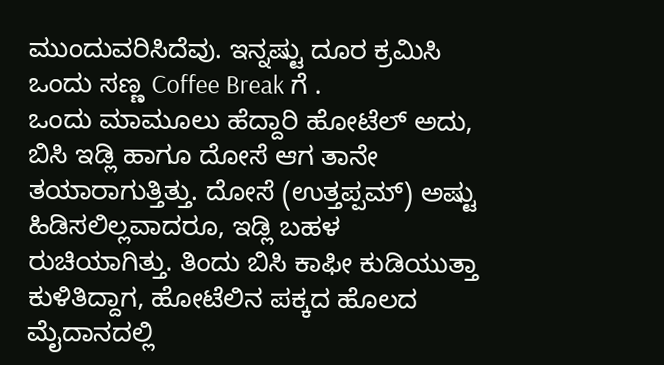ಮುಂದುವರಿಸಿದೆವು. ಇನ್ನಷ್ಟು ದೂರ ಕ್ರಮಿಸಿ ಒಂದು ಸಣ್ಣ Coffee Break ಗೆ .
ಒಂದು ಮಾಮೂಲು ಹೆದ್ದಾರಿ ಹೋಟೆಲ್ ಅದು, ಬಿಸಿ ಇಡ್ಲಿ ಹಾಗೂ ದೋಸೆ ಆಗ ತಾನೇ ತಯಾರಾಗುತ್ತಿತ್ತು. ದೋಸೆ (ಉತ್ತಪ್ಪಮ್) ಅಷ್ಟು ಹಿಡಿಸಲಿಲ್ಲವಾದರೂ, ಇಡ್ಲಿ ಬಹಳ ರುಚಿಯಾಗಿತ್ತು. ತಿಂದು ಬಿಸಿ ಕಾಫೀ ಕುಡಿಯುತ್ತಾ ಕುಳಿತಿದ್ದಾಗ, ಹೋಟೆಲಿನ ಪಕ್ಕದ ಹೊಲದ ಮೈದಾನದಲ್ಲಿ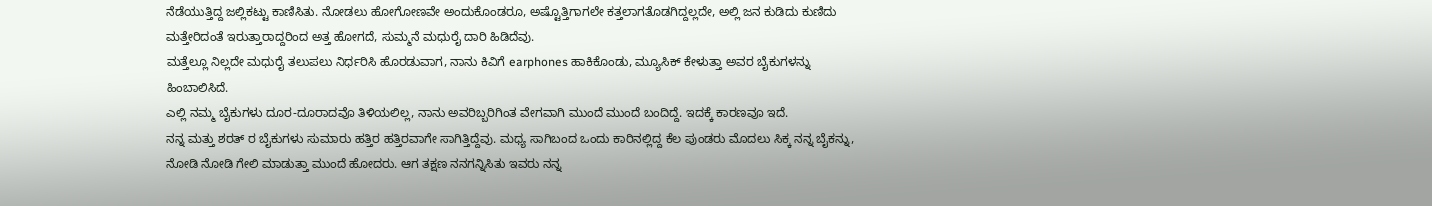ನೆಡೆಯುತ್ತಿದ್ದ ಜಲ್ಲಿಕಟ್ಟು ಕಾಣಿಸಿತು. ನೋಡಲು ಹೋಗೋಣವೇ ಅಂದುಕೊಂಡರೂ, ಅಷ್ಟೊತ್ತಿಗಾಗಲೇ ಕತ್ತಲಾಗತೊಡಗಿದ್ದಲ್ಲದೇ, ಅಲ್ಲಿ ಜನ ಕುಡಿದು ಕುಣಿದು ಮತ್ತೇರಿದಂತೆ ಇರುತ್ತಾರಾದ್ದರಿಂದ ಅತ್ತ ಹೋಗದೆ, ಸುಮ್ಮನೆ ಮಧುರೈ ದಾರಿ ಹಿಡಿದೆವು.
ಮತ್ತೆಲ್ಲೂ ನಿಲ್ಲದೇ ಮಧುರೈ ತಲುಪಲು ನಿರ್ಧರಿಸಿ ಹೊರಡುವಾಗ, ನಾನು ಕಿವಿಗೆ earphones ಹಾಕಿಕೊಂಡು, ಮ್ಯೂಸಿಕ್ ಕೇಳುತ್ತಾ ಅವರ ಬೈಕುಗಳನ್ನು ಹಿಂಬಾಲಿಸಿದೆ.
ಎಲ್ಲಿ ನಮ್ಮ ಬೈಕುಗಳು ದೂರ-ದೂರಾದವೊ ತಿಳಿಯಲಿಲ್ಲ, ನಾನು ಅವರಿಬ್ಬರಿಗಿಂತ ವೇಗವಾಗಿ ಮುಂದೆ ಮುಂದೆ ಬಂದಿದ್ದೆ. ಇದಕ್ಕೆ ಕಾರಣವೂ ಇದೆ.
ನನ್ನ ಮತ್ತು ಶರತ್ ರ ಬೈಕುಗಳು ಸುಮಾರು ಹತ್ತಿರ ಹತ್ತಿರವಾಗೇ ಸಾಗಿತ್ತಿದ್ದೆವು. ಮಧ್ಯ ಸಾಗಿಬಂದ ಒಂದು ಕಾರಿನಲ್ಲಿದ್ದ ಕೆಲ ಪುಂಡರು ಮೊದಲು ಸಿಕ್ಕ ನನ್ನ ಬೈಕನ್ನು, ನೋಡಿ ನೋಡಿ ಗೇಲಿ ಮಾಡುತ್ತಾ ಮುಂದೆ ಹೋದರು. ಆಗ ತಕ್ಷಣ ನನಗನ್ನಿಸಿತು ಇವರು ನನ್ನ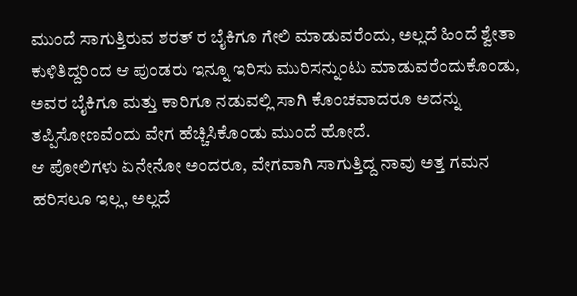ಮುಂದೆ ಸಾಗುತ್ತಿರುವ ಶರತ್ ರ ಬೈಕಿಗೂ ಗೇಲಿ ಮಾಡುವರೆಂದು, ಅಲ್ಲದೆ ಹಿಂದೆ ಶ್ವೇತಾ ಕುಳಿತಿದ್ದರಿಂದ ಆ ಪುಂಡರು ಇನ್ನೂ ಇರಿಸು ಮುರಿಸನ್ನುಂಟು ಮಾಡುವರೆಂದುಕೊಂಡು, ಅವರ ಬೈಕಿಗೂ ಮತ್ತು ಕಾರಿಗೂ ನಡುವಲ್ಲಿ ಸಾಗಿ ಕೊಂಚವಾದರೂ ಅದನ್ನು ತಪ್ಪಿಸೋಣವೆಂದು ವೇಗ ಹೆಚ್ಚಿಸಿಕೊಂಡು ಮುಂದೆ ಹೋದೆ.
ಆ ಪೋಲಿಗಳು ಏನೇನೋ ಅಂದರೂ, ವೇಗವಾಗಿ ಸಾಗುತ್ತಿದ್ದ ನಾವು ಅತ್ತ ಗಮನ ಹರಿಸಲೂ ಇಲ್ಲ, ಅಲ್ಲದೆ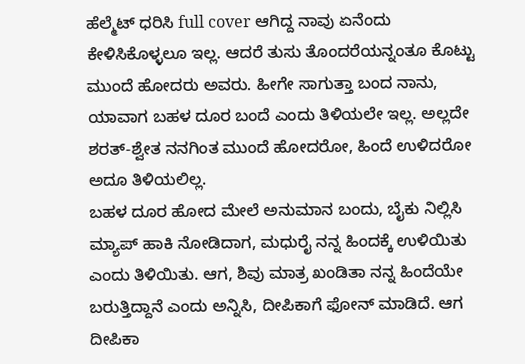ಹೆಲ್ಮೆಟ್ ಧರಿಸಿ full cover ಆಗಿದ್ದ ನಾವು ಏನೆಂದು ಕೇಳಿಸಿಕೊಳ್ಳಲೂ ಇಲ್ಲ. ಆದರೆ ತುಸು ತೊಂದರೆಯನ್ನಂತೂ ಕೊಟ್ಟು ಮುಂದೆ ಹೋದರು ಅವರು. ಹೀಗೇ ಸಾಗುತ್ತಾ ಬಂದ ನಾನು, ಯಾವಾಗ ಬಹಳ ದೂರ ಬಂದೆ ಎಂದು ತಿಳಿಯಲೇ ಇಲ್ಲ. ಅಲ್ಲದೇ ಶರತ್-ಶ್ವೇತ ನನಗಿಂತ ಮುಂದೆ ಹೋದರೋ, ಹಿಂದೆ ಉಳಿದರೋ ಅದೂ ತಿಳಿಯಲಿಲ್ಲ.
ಬಹಳ ದೂರ ಹೋದ ಮೇಲೆ ಅನುಮಾನ ಬಂದು, ಬೈಕು ನಿಲ್ಲಿಸಿ ಮ್ಯಾಪ್ ಹಾಕಿ ನೋಡಿದಾಗ, ಮಧುರೈ ನನ್ನ ಹಿಂದಕ್ಕೆ ಉಳಿಯಿತು ಎಂದು ತಿಳಿಯಿತು. ಆಗ, ಶಿವು ಮಾತ್ರ ಖಂಡಿತಾ ನನ್ನ ಹಿಂದೆಯೇ ಬರುತ್ತಿದ್ದಾನೆ ಎಂದು ಅನ್ನಿಸಿ, ದೀಪಿಕಾಗೆ ಫೋನ್ ಮಾಡಿದೆ. ಆಗ ದೀಪಿಕಾ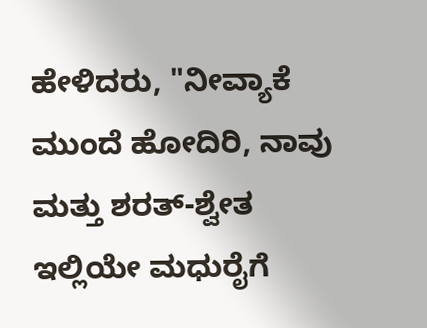ಹೇಳಿದರು, "ನೀವ್ಯಾಕೆ ಮುಂದೆ ಹೋದಿರಿ, ನಾವು ಮತ್ತು ಶರತ್-ಶ್ವೇತ ಇಲ್ಲಿಯೇ ಮಧುರೈಗೆ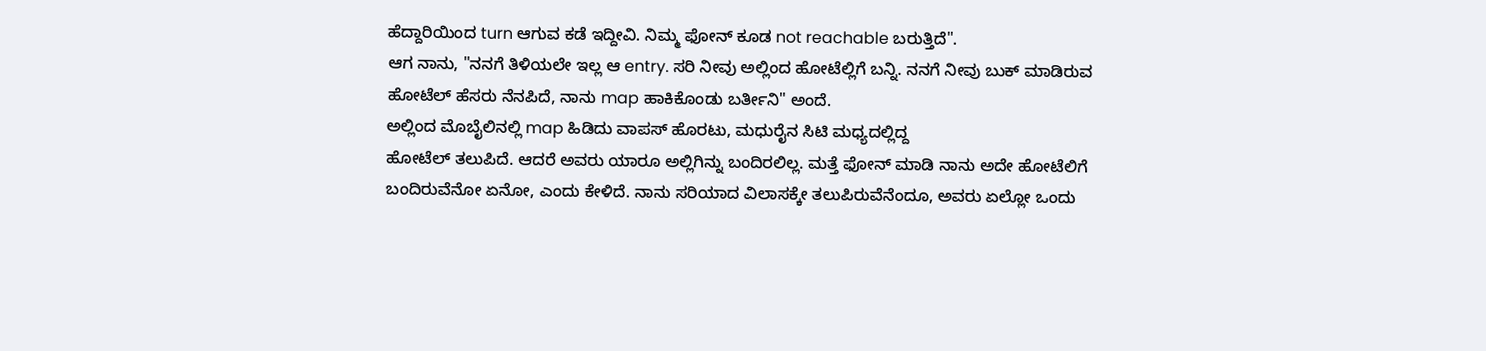ಹೆದ್ದಾರಿಯಿಂದ turn ಆಗುವ ಕಡೆ ಇದ್ದೀವಿ. ನಿಮ್ಮ ಫೋನ್ ಕೂಡ not reachable ಬರುತ್ತಿದೆ".
ಆಗ ನಾನು, "ನನಗೆ ತಿಳಿಯಲೇ ಇಲ್ಲ ಆ entry. ಸರಿ ನೀವು ಅಲ್ಲಿಂದ ಹೋಟೆಲ್ಲಿಗೆ ಬನ್ನಿ. ನನಗೆ ನೀವು ಬುಕ್ ಮಾಡಿರುವ ಹೋಟೆಲ್ ಹೆಸರು ನೆನಪಿದೆ, ನಾನು map ಹಾಕಿಕೊಂಡು ಬರ್ತೀನಿ" ಅಂದೆ.
ಅಲ್ಲಿಂದ ಮೊಬೈಲಿನಲ್ಲಿ map ಹಿಡಿದು ವಾಪಸ್ ಹೊರಟು, ಮಧುರೈನ ಸಿಟಿ ಮಧ್ಯದಲ್ಲಿದ್ದ
ಹೋಟೆಲ್ ತಲುಪಿದೆ. ಆದರೆ ಅವರು ಯಾರೂ ಅಲ್ಲಿಗಿನ್ನು ಬಂದಿರಲಿಲ್ಲ. ಮತ್ತೆ ಫೋನ್ ಮಾಡಿ ನಾನು ಅದೇ ಹೋಟೆಲಿಗೆ ಬಂದಿರುವೆನೋ ಏನೋ, ಎಂದು ಕೇಳಿದೆ. ನಾನು ಸರಿಯಾದ ವಿಲಾಸಕ್ಕೇ ತಲುಪಿರುವೆನೆಂದೂ, ಅವರು ಏಲ್ಲೋ ಒಂದು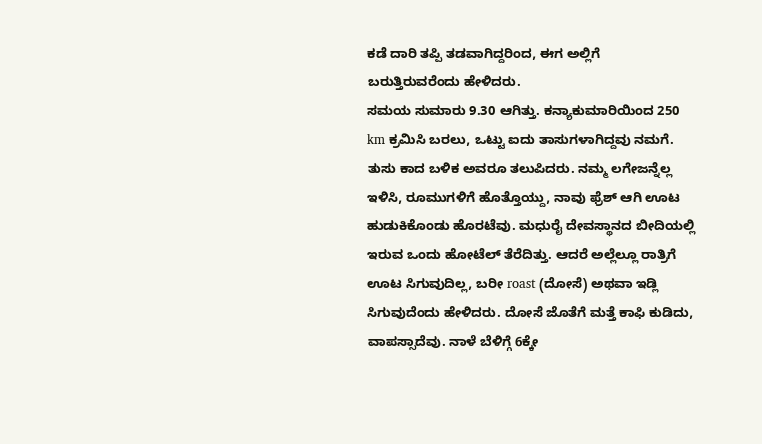ಕಡೆ ದಾರಿ ತಪ್ಪಿ ತಡವಾಗಿದ್ದರಿಂದ, ಈಗ ಅಲ್ಲಿಗೆ ಬರುತ್ತಿರುವರೆಂದು ಹೇಳಿದರು.
ಸಮಯ ಸುಮಾರು 9.30 ಆಗಿತ್ತು. ಕನ್ಯಾಕುಮಾರಿಯಿಂದ 250 km ಕ್ರಮಿಸಿ ಬರಲು, ಒಟ್ಟು ಐದು ತಾಸುಗಳಾಗಿದ್ದವು ನಮಗೆ.
ತುಸು ಕಾದ ಬಳಿಕ ಅವರೂ ತಲುಪಿದರು. ನಮ್ಮ ಲಗೇಜನ್ನೆಲ್ಲ ಇಳಿಸಿ, ರೂಮುಗಳಿಗೆ ಹೊತ್ತೊಯ್ದು, ನಾವು ಫ್ರೆಶ್ ಆಗಿ ಊಟ ಹುಡುಕಿಕೊಂಡು ಹೊರಟೆವು. ಮಧುರೈ ದೇವಸ್ಥಾನದ ಬೀದಿಯಲ್ಲಿ ಇರುವ ಒಂದು ಹೋಟೆಲ್ ತೆರೆದಿತ್ತು. ಆದರೆ ಅಲ್ಲೆಲ್ಲೂ ರಾತ್ರಿಗೆ ಊಟ ಸಿಗುವುದಿಲ್ಲ, ಬರೀ roast (ದೋಸೆ) ಅಥವಾ ಇಡ್ಲಿ ಸಿಗುವುದೆಂದು ಹೇಳಿದರು. ದೋಸೆ ಜೊತೆಗೆ ಮತ್ತೆ ಕಾಫಿ ಕುಡಿದು, ವಾಪಸ್ಸಾದೆವು. ನಾಳೆ ಬೆಳಿಗ್ಗೆ 6ಕ್ಕೇ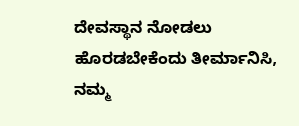ದೇವಸ್ಥಾನ ನೋಡಲು ಹೊರಡಬೇಕೆಂದು ತೀರ್ಮಾನಿಸಿ, ನಮ್ಮ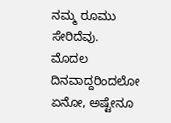ನಮ್ಮ ರೂಮು ಸೇರಿದೆವು.
ಮೊದಲ ದಿನವಾದ್ದರಿಂದಲೋ ಏನೋ, ಅಷ್ಟೇನೂ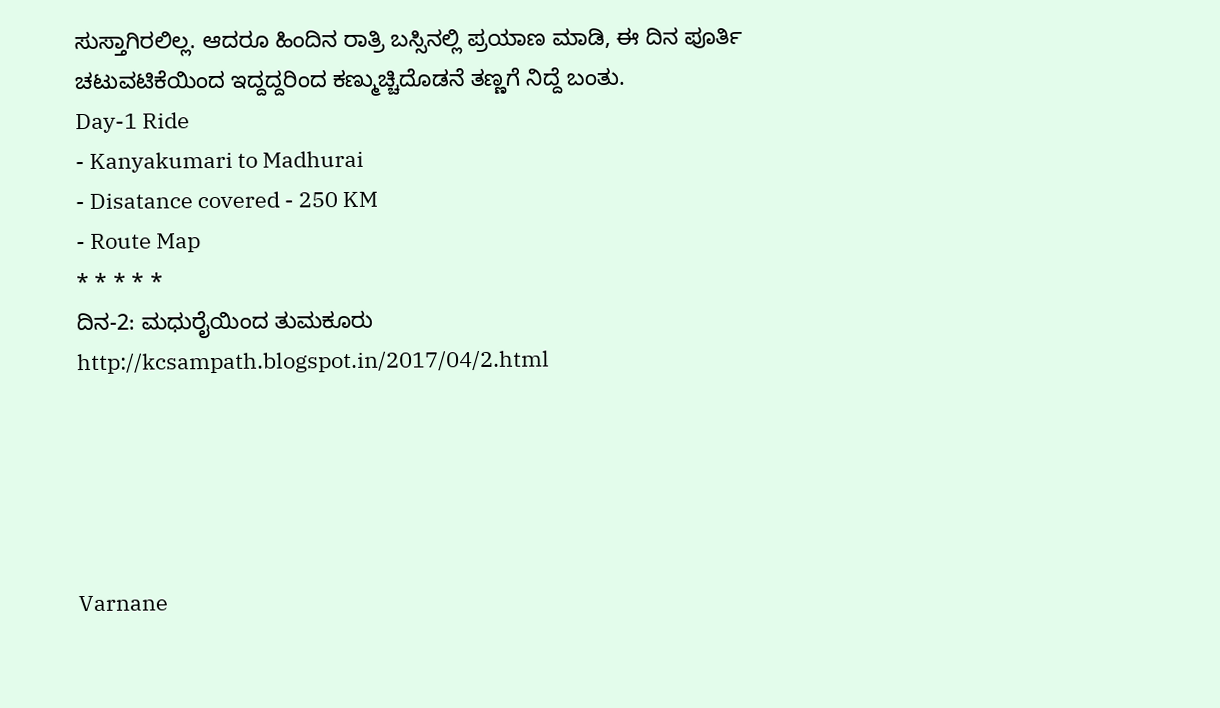ಸುಸ್ತಾಗಿರಲಿಲ್ಲ. ಆದರೂ ಹಿಂದಿನ ರಾತ್ರಿ ಬಸ್ಸಿನಲ್ಲಿ ಪ್ರಯಾಣ ಮಾಡಿ, ಈ ದಿನ ಪೂರ್ತಿ ಚಟುವಟಿಕೆಯಿಂದ ಇದ್ದದ್ದರಿಂದ ಕಣ್ಮುಚ್ಚಿದೊಡನೆ ತಣ್ಣಗೆ ನಿದ್ದೆ ಬಂತು.
Day-1 Ride
- Kanyakumari to Madhurai
- Disatance covered - 250 KM
- Route Map
* * * * *
ದಿನ-2: ಮಧುರೈಯಿಂದ ತುಮಕೂರು http://kcsampath.blogspot.in/2017/04/2.html





Varnane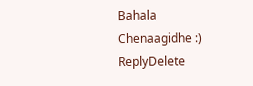Bahala Chenaagidhe :)
ReplyDelete